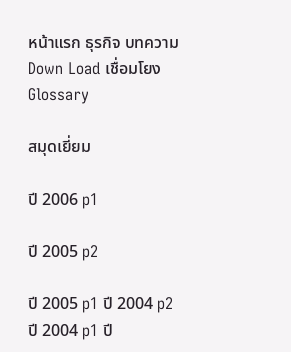หน้าแรก ธุรกิจ บทความ Down Load เชื่อมโยง Glossary

สมุดเยี่ยม

ปี 2006 p1

ปี 2005 p2

ปี 2005 p1 ปี 2004 p2 ปี 2004 p1 ปี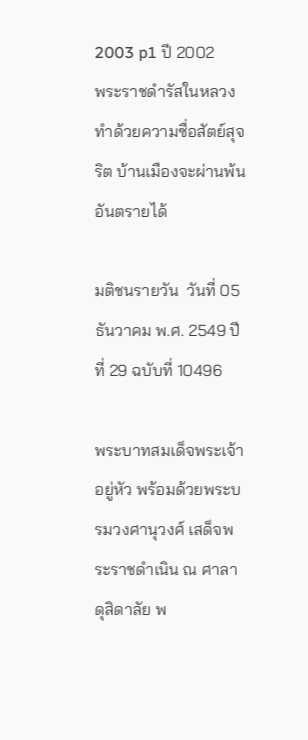2003 p1 ปี 2002
พระราชดำรัสในหลวง ทำด้วยความซื่อสัตย์สุจริต บ้านเมืองจะผ่านพ้นอันตรายได้

มติชนรายวัน  วันที่ 05 ธันวาคม พ.ศ. 2549 ปีที่ 29 ฉบับที่ 10496

พระบาทสมเด็จพระเจ้าอยู่หัว พร้อมด้วยพระบรมวงศานุวงศ์ เสด็จพระราชดำเนิน ณ ศาลาดุสิดาลัย พ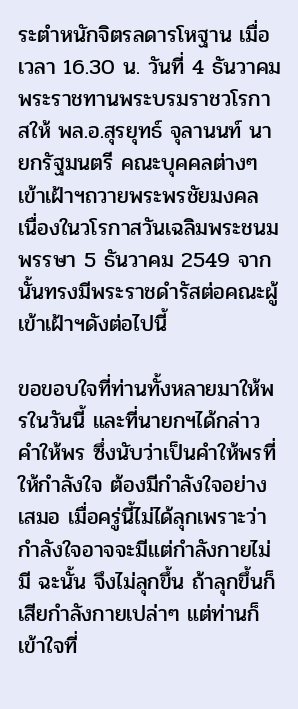ระตำหนักจิตรลดารโหฐาน เมื่อเวลา 16.30 น. วันที่ 4 ธันวาคม พระราชทานพระบรมราชวโรกาสให้ พล.อ.สุรยุทธ์ จุลานนท์ นายกรัฐมนตรี คณะบุคคลต่างๆ เข้าเฝ้าฯถวายพระพรชัยมงคล เนื่องในวโรกาสวันเฉลิมพระชนมพรรษา 5 ธันวาคม 2549 จากนั้นทรงมีพระราชดำรัสต่อคณะผู้เข้าเฝ้าฯดังต่อไปนี้

ขอขอบใจที่ท่านทั้งหลายมาให้พรในวันนี้ และที่นายกฯได้กล่าวคำให้พร ซึ่งนับว่าเป็นคำให้พรที่ให้กำลังใจ ต้องมีกำลังใจอย่างเสมอ เมื่อครู่นี้ไม่ได้ลุกเพราะว่ากำลังใจอาจจะมีแต่กำลังกายไม่มี ฉะนั้น จึงไม่ลุกขึ้น ถ้าลุกขึ้นก็เสียกำลังกายเปล่าๆ แต่ท่านก็เข้าใจที่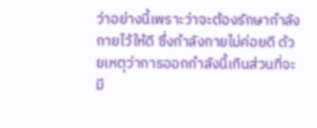ว่าอย่างนี้เพราะว่าจะต้องรักษากำลังกายไว้ให้ดี ซึ่งกำลังกายไม่ค่อยดี ด้วยเหตุว่าการออกกำลังนี้เกินส่วนที่จะมี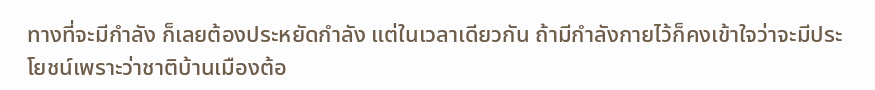ทางที่จะมีกำลัง ก็เลยต้องประหยัดกำลัง แต่ในเวลาเดียวกัน ถ้ามีกำลังกายไว้ก็คงเข้าใจว่าจะมีประโยชน์เพราะว่าชาติบ้านเมืองต้อ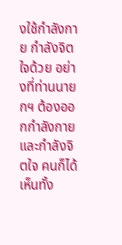งใช้กำลังกาย กำลังจิตใจด้วย อย่างที่ท่านนายกฯ ต้องออกกำลังกาย และกำลังจิตใจ คนก็ได้เห็นทั้ง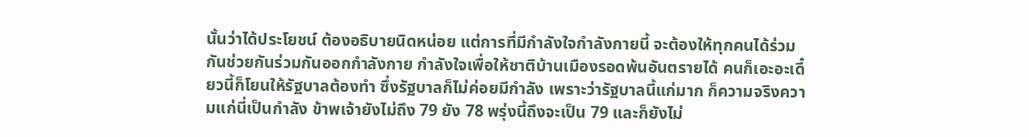นั้นว่าได้ประโยชน์ ต้องอธิบายนิดหน่อย แต่การที่มีกำลังใจกำลังกายนี้ จะต้องให้ทุกคนได้ร่วมกันช่วยกันร่วมกันออกกำลังกาย กำลังใจเพื่อให้ชาติบ้านเมืองรอดพ้นอันตรายได้ คนก็เอะอะเดี๋ยวนี้ก็โยนให้รัฐบาลต้องทำ ซึ่งรัฐบาลก็ไม่ค่อยมีกำลัง เพราะว่ารัฐบาลนี้แก่มาก ก็ความจริงความแก่นี่เป็นกำลัง ข้าพเจ้ายังไม่ถึง 79 ยัง 78 พรุ่งนี้ถึงจะเป็น 79 และก็ยังไม่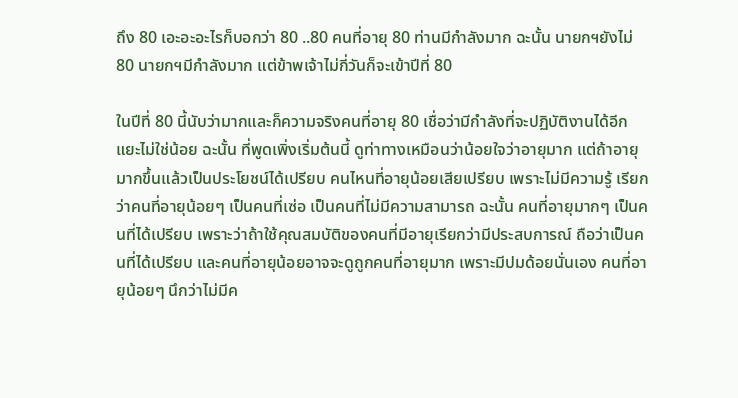ถึง 80 เอะอะอะไรก็บอกว่า 80 ..80 คนที่อายุ 80 ท่านมีกำลังมาก ฉะนั้น นายกฯยังไม่ 80 นายกฯมีกำลังมาก แต่ข้าพเจ้าไม่กี่วันก็จะเข้าปีที่ 80

ในปีที่ 80 นี้นับว่ามากและก็ความจริงคนที่อายุ 80 เชื่อว่ามีกำลังที่จะปฏิบัติงานได้อีกแยะไม่ใช่น้อย ฉะนั้น ที่พูดเพิ่งเริ่มต้นนี้ ดูท่าทางเหมือนว่าน้อยใจว่าอายุมาก แต่ถ้าอายุมากขึ้นแล้วเป็นประโยชน์ได้เปรียบ คนไหนที่อายุน้อยเสียเปรียบ เพราะไม่มีความรู้ เรียกว่าคนที่อายุน้อยๆ เป็นคนที่เซ่อ เป็นคนที่ไม่มีความสามารถ ฉะนั้น คนที่อายุมากๆ เป็นคนที่ได้เปรียบ เพราะว่าถ้าใช้คุณสมบัติของคนที่มีอายุเรียกว่ามีประสบการณ์ ถือว่าเป็นคนที่ได้เปรียบ และคนที่อายุน้อยอาจจะดูถูกคนที่อายุมาก เพราะมีปมด้อยนั่นเอง คนที่อายุน้อยๆ นึกว่าไม่มีค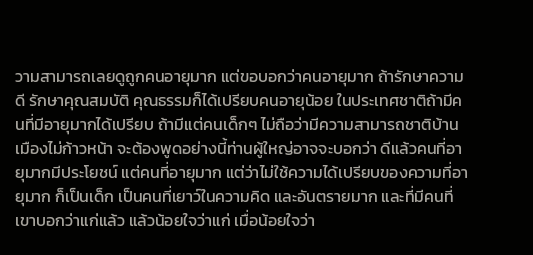วามสามารถเลยดูถูกคนอายุมาก แต่ขอบอกว่าคนอายุมาก ถ้ารักษาความดี รักษาคุณสมบัติ คุณธรรมก็ได้เปรียบคนอายุน้อย ในประเทศชาติถ้ามีคนที่มีอายุมากได้เปรียบ ถ้ามีแต่คนเด็กๆ ไม่ถือว่ามีความสามารถชาติบ้านเมืองไม่ก้าวหน้า จะต้องพูดอย่างนี้ท่านผู้ใหญ่อาจจะบอกว่า ดีแล้วคนที่อายุมากมีประโยชน์ แต่คนที่อายุมาก แต่ว่าไม่ใช้ความได้เปรียบของความที่อายุมาก ก็เป็นเด็ก เป็นคนที่เยาว์ในความคิด และอันตรายมาก และที่มีคนที่เขาบอกว่าแก่แล้ว แล้วน้อยใจว่าแก่ เมื่อน้อยใจว่า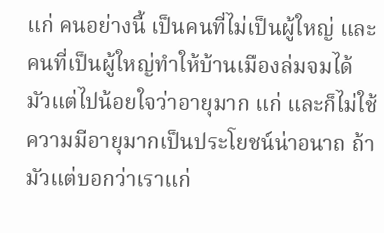แก่ คนอย่างนี้ เป็นคนที่ไม่เป็นผู้ใหญ่ และคนที่เป็นผู้ใหญ่ทำให้บ้านเมืองล่มจมได้ มัวแต่ไปน้อยใจว่าอายุมาก แก่ และก็ไม่ใช้ความมีอายุมากเป็นประโยชน์น่าอนาถ ถ้ามัวแต่บอกว่าเราแก่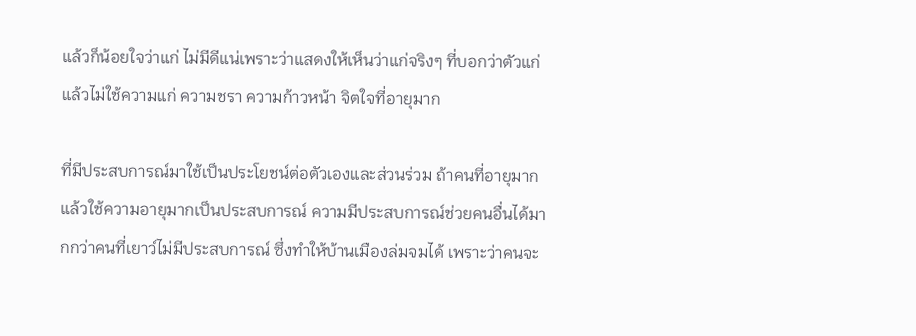แล้วก็น้อยใจว่าแก่ ไม่มีดีแน่เพราะว่าแสดงให้เห็นว่าแก่จริงๆ ที่บอกว่าตัวแก่ แล้วไม่ใช้ความแก่ ความชรา ความก้าวหน้า จิตใจที่อายุมาก

ที่มีประสบการณ์มาใช้เป็นประโยชน์ต่อตัวเองและส่วนร่วม ถ้าคนที่อายุมากแล้วใช้ความอายุมากเป็นประสบการณ์ ความมีประสบการณ์ช่วยคนอื่นได้มากกว่าคนที่เยาว์ไม่มีประสบการณ์ ซึ่งทำให้บ้านเมืองล่มจมได้ เพราะว่าคนจะ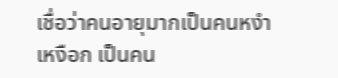เชื่อว่าคนอายุมากเป็นคนหงำเหงือก เป็นคน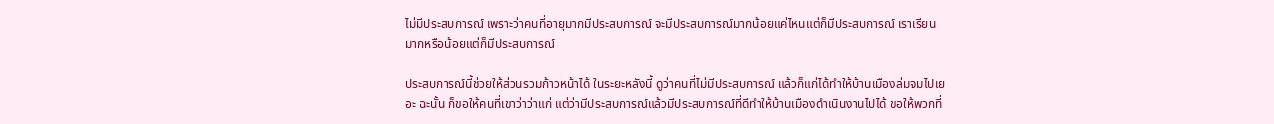ไม่มีประสบการณ์ เพราะว่าคนที่อายุมากมีประสบการณ์ จะมีประสบการณ์มากน้อยแค่ไหนแต่ก็มีประสบการณ์ เราเรียนมากหรือน้อยแต่ก็มีประสบการณ์

ประสบการณ์นี้ช่วยให้ส่วนรวมก้าวหน้าได้ ในระยะหลังนี้ ดูว่าคนที่ไม่มีประสบการณ์ แล้วก็แก่ได้ทำให้บ้านเมืองล่มจมไปเยอะ ฉะนั้น ก็ขอให้คนที่เขาว่าว่าแก่ แต่ว่ามีประสบการณ์แล้วมีประสบการณ์ที่ดีทำให้บ้านเมืองดำเนินงานไปได้ ขอให้พวกที่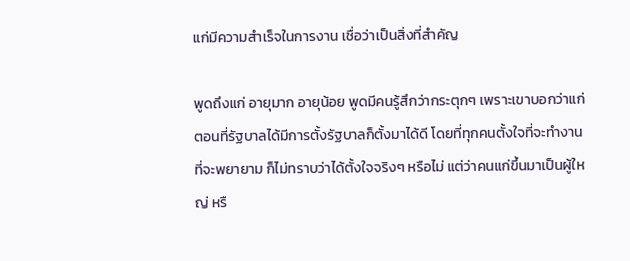แก่มีความสำเร็จในการงาน เชื่อว่าเป็นสิ่งที่สำคัญ

พูดถึงแก่ อายุมาก อายุน้อย พูดมีคนรู้สึกว่ากระตุกๆ เพราะเขาบอกว่าแก่ ตอนที่รัฐบาลได้มีการตั้งรัฐบาลก็ตั้งมาได้ดี โดยที่ทุกคนตั้งใจที่จะทำงาน ที่จะพยายาม ก็ไม่ทราบว่าได้ตั้งใจจริงๆ หรือไม่ แต่ว่าคนแก่ขึ้นมาเป็นผู้ใหญ่ หรื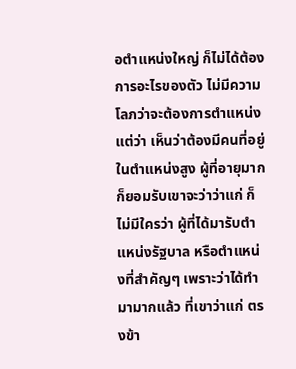อตำแหน่งใหญ่ ก็ไม่ได้ต้องการอะไรของตัว ไม่มีความโลภว่าจะต้องการตำแหน่ง แต่ว่า เห็นว่าต้องมีคนที่อยู่ในตำแหน่งสูง ผู้ที่อายุมากก็ยอมรับเขาจะว่าว่าแก่ ก็ไม่มีใครว่า ผู้ที่ได้มารับตำแหน่งรัฐบาล หรือตำแหน่งที่สำคัญๆ เพราะว่าได้ทำมามากแล้ว ที่เขาว่าแก่ ตรงข้า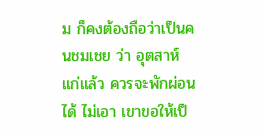ม ก็คงต้องถือว่าเป็นคนชมเชย ว่า อุตสาห์แก่แล้ว ควรจะพักผ่อนได้ ไม่เอา เขาขอให้เป็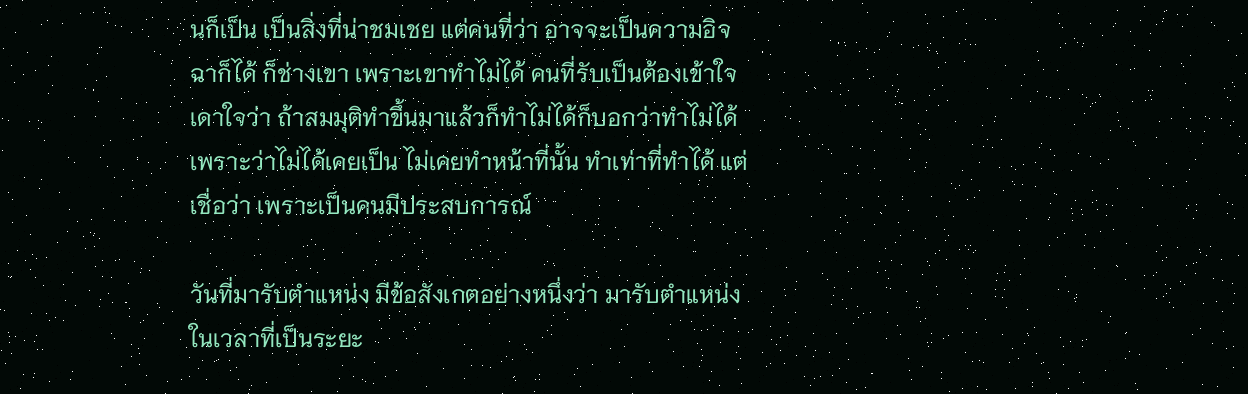นก็เป็น เป็นสิ่งที่น่าชมเชย แต่คนที่ว่า อาจจะเป็นความอิจฉาก็ได้ ก็ช่างเขา เพราะเขาทำไม่ได้ คนที่รับเป็นต้องเข้าใจ เดาใจว่า ถ้าสมมุติทำขึ้นมาแล้วก็ทำไม่ได้ก็บอกว่าทำไม่ได้ เพราะว่าไม่ได้เคยเป็น ไม่เคยทำหน้าที่นั้น ทำเท่าที่ทำได้ แต่เชื่อว่า เพราะเป็นคนมีประสบการณ์

วันที่มารับตำแหน่ง มีข้อสังเกตอย่างหนึ่งว่า มารับตำแหน่งในเวลาที่เป็นระยะ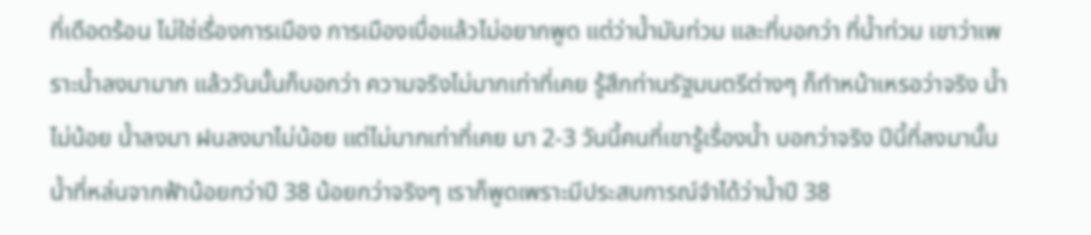ที่เดือดร้อน ไม่ใช่เรื่องการเมือง การเมืองเบื่อแล้วไม่อยากพูด แต่ว่าน้ำมันท่วม และที่บอกว่า ที่น้ำท่วม เขาว่าเพราะน้ำลงมามาก แล้ววันนั้นก็บอกว่า ความจริงไม่มากเท่าที่เคย รู้สึกท่านรัฐมนตรีต่างๆ ก็ทำหน้าเหรอว่าจริง น้ำไม่น้อย น้ำลงมา ฝนลงมาไม่น้อย แต่ไม่มากเท่าที่เคย มา 2-3 วันนี้คนที่เขารู้เรื่องน้ำ บอกว่าจริง ปีนี้ที่ลงมานั้น น้ำที่หล่นจากฟ้าน้อยกว่าปี 38 น้อยกว่าจริงๆ เราก็พูดเพราะมีประสบการณ์จำได้ว่าน้ำปี 38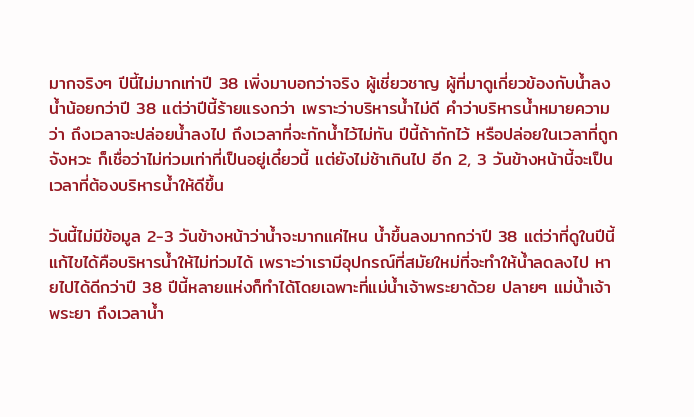มากจริงๆ ปีนี้ไม่มากเท่าปี 38 เพิ่งมาบอกว่าจริง ผู้เชี่ยวชาญ ผู้ที่มาดูเกี่ยวข้องกับน้ำลง น้ำน้อยกว่าปี 38 แต่ว่าปีนี้ร้ายแรงกว่า เพราะว่าบริหารน้ำไม่ดี คำว่าบริหารน้ำหมายความว่า ถึงเวลาจะปล่อยน้ำลงไป ถึงเวลาที่จะกักน้ำไว้ไม่ทัน ปีนี้ถ้ากักไว้ หรือปล่อยในเวลาที่ถูกจังหวะ ก็เชื่อว่าไม่ท่วมเท่าที่เป็นอยู่เดี๋ยวนี้ แต่ยังไม่ช้าเกินไป อีก 2, 3 วันข้างหน้านี้จะเป็นเวลาที่ต้องบริหารน้ำให้ดีขึ้น

วันนี้ไม่มีข้อมูล 2-3 วันข้างหน้าว่าน้ำจะมากแค่ไหน น้ำขึ้นลงมากกว่าปี 38 แต่ว่าที่ดูในปีนี้แก้ไขได้คือบริหารน้ำให้ไม่ท่วมได้ เพราะว่าเรามีอุปกรณ์ที่สมัยใหม่ที่จะทำให้น้ำลดลงไป หายไปได้ดีกว่าปี 38 ปีนี้หลายแห่งก็ทำได้โดยเฉพาะที่แม่น้ำเจ้าพระยาด้วย ปลายๆ แม่น้ำเจ้าพระยา ถึงเวลาน้ำ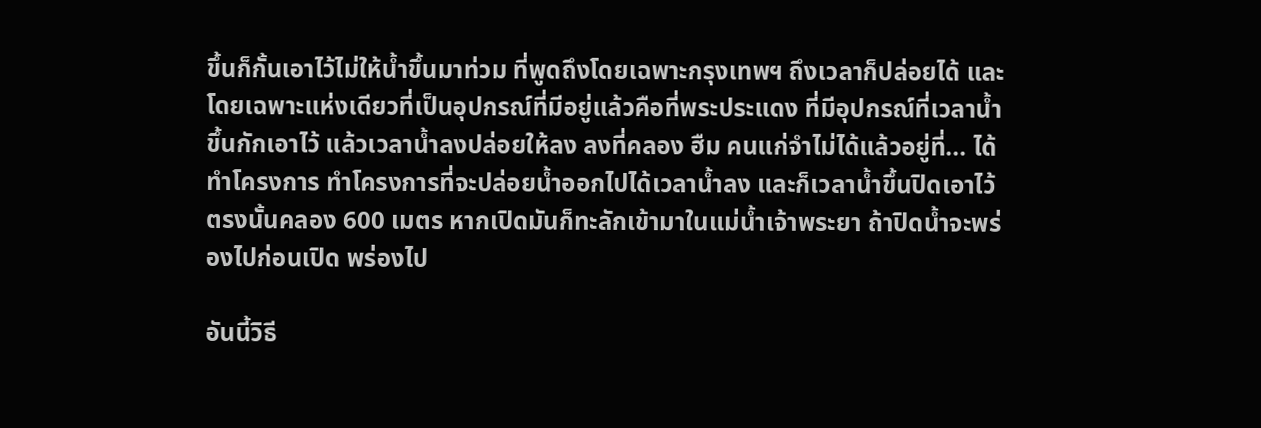ขึ้นก็กั้นเอาไว้ไม่ให้น้ำขึ้นมาท่วม ที่พูดถึงโดยเฉพาะกรุงเทพฯ ถึงเวลาก็ปล่อยได้ และโดยเฉพาะแห่งเดียวที่เป็นอุปกรณ์ที่มีอยู่แล้วคือที่พระประแดง ที่มีอุปกรณ์ที่เวลาน้ำขึ้นกักเอาไว้ แล้วเวลาน้ำลงปล่อยให้ลง ลงที่คลอง ฮืม คนแก่จำไม่ได้แล้วอยู่ที่... ได้ทำโครงการ ทำโครงการที่จะปล่อยน้ำออกไปได้เวลาน้ำลง และก็เวลาน้ำขึ้นปิดเอาไว้ ตรงนั้นคลอง 600 เมตร หากเปิดมันก็ทะลักเข้ามาในแม่น้ำเจ้าพระยา ถ้าปิดน้ำจะพร่องไปก่อนเปิด พร่องไป

อันนี้วิธี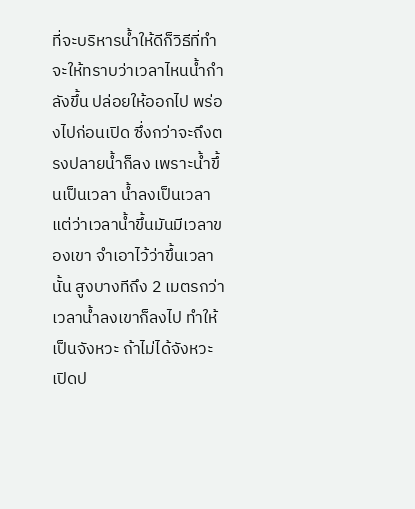ที่จะบริหารน้ำให้ดีก็วิธีที่ทำจะให้ทราบว่าเวลาไหนน้ำกำลังขึ้น ปล่อยให้ออกไป พร่องไปก่อนเปิด ซึ่งกว่าจะถึงตรงปลายน้ำก็ลง เพราะน้ำขึ้นเป็นเวลา น้ำลงเป็นเวลา แต่ว่าเวลาน้ำขึ้นมันมีเวลาของเขา จำเอาไว้ว่าขึ้นเวลานั้น สูงบางทีถึง 2 เมตรกว่า เวลาน้ำลงเขาก็ลงไป ทำให้เป็นจังหวะ ถ้าไม่ได้จังหวะ เปิดป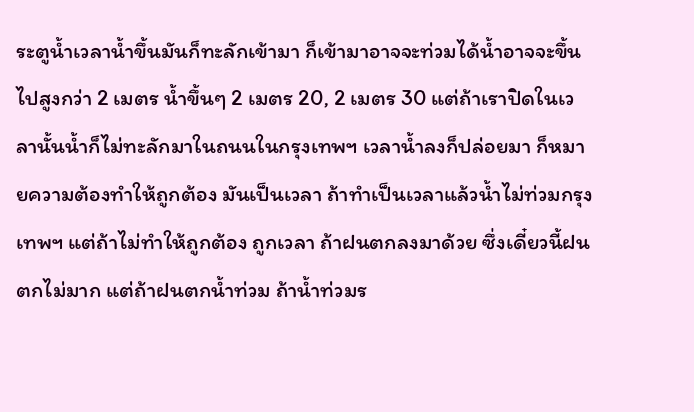ระตูน้ำเวลาน้ำขึ้นมันก็ทะลักเข้ามา ก็เข้ามาอาจจะท่วมได้น้ำอาจจะขึ้นไปสูงกว่า 2 เมตร น้ำขึ้นๆ 2 เมตร 20, 2 เมตร 30 แต่ถ้าเราปิดในเวลานั้นน้ำก็ไม่ทะลักมาในถนนในกรุงเทพฯ เวลาน้ำลงก็ปล่อยมา ก็หมายความต้องทำให้ถูกต้อง มันเป็นเวลา ถ้าทำเป็นเวลาแล้วน้ำไม่ท่วมกรุงเทพฯ แต่ถ้าไม่ทำให้ถูกต้อง ถูกเวลา ถ้าฝนตกลงมาด้วย ซึ่งเดี๋ยวนี้ฝนตกไม่มาก แต่ถ้าฝนตกน้ำท่วม ถ้าน้ำท่วมร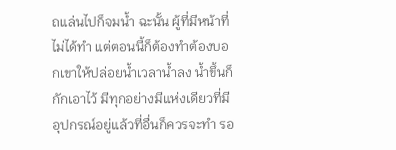ถแล่นไปก็จมน้ำ ฉะนั้น ผู้ที่มีหน้าที่ไม่ได้ทำ แต่ตอนนี้ก็ต้องทำต้องบอกเขาให้ปล่อยน้ำเวลาน้ำลง น้ำขึ้นก็กักเอาไว้ มีทุกอย่างมีแห่งเดียวที่มีอุปกรณ์อยู่แล้วที่อื่นก็ควรจะทำ รอ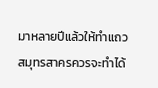มาหลายปีแล้วให้ทำแถวสมุทรสาครควรจะทำได้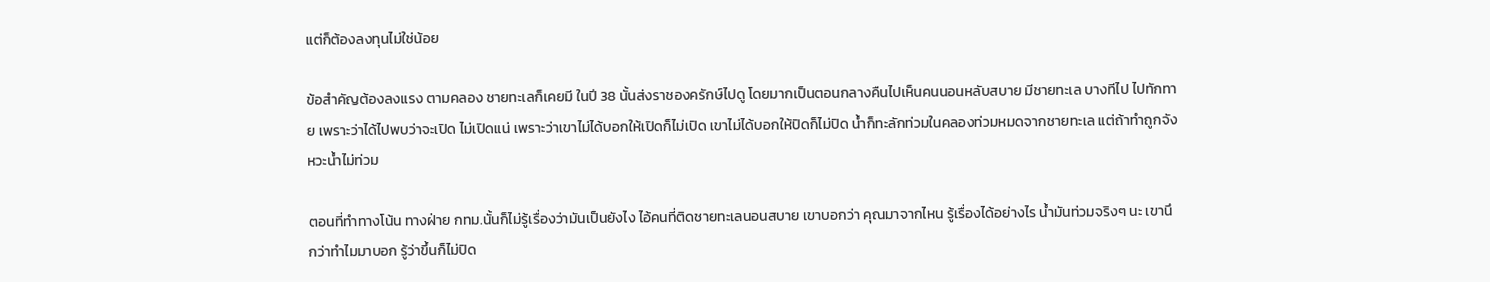แต่ก็ต้องลงทุนไม่ใช่น้อย

ข้อสำคัญต้องลงแรง ตามคลอง ชายทะเลก็เคยมี ในปี 38 นั้นส่งราชองครักษ์ไปดู โดยมากเป็นตอนกลางคืนไปเห็นคนนอนหลับสบาย มีชายทะเล บางทีไป ไปทักทาย เพราะว่าได้ไปพบว่าจะเปิด ไม่เปิดแน่ เพราะว่าเขาไม่ได้บอกให้เปิดก็ไม่เปิด เขาไม่ได้บอกให้ปิดก็ไม่ปิด น้ำก็ทะลักท่วมในคลองท่วมหมดจากชายทะเล แต่ถ้าทำถูกจังหวะน้ำไม่ท่วม

ตอนที่ทำทางโน้น ทางฝ่าย กทม.นั้นก็ไม่รู้เรื่องว่ามันเป็นยังไง ไอ้คนที่ติดชายทะเลนอนสบาย เขาบอกว่า คุณมาจากไหน รู้เรื่องได้อย่างไร น้ำมันท่วมจริงๆ นะ เขานึกว่าทำไมมาบอก รู้ว่าขึ้นก็ไม่ปิด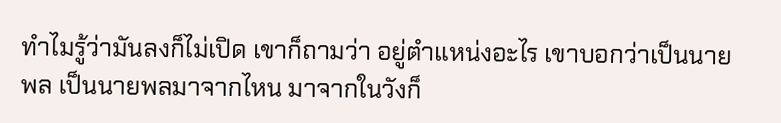ทำไมรู้ว่ามันลงก็ไม่เปิด เขาก็ถามว่า อยู่ตำแหน่งอะไร เขาบอกว่าเป็นนายพล เป็นนายพลมาจากไหน มาจากในวังก็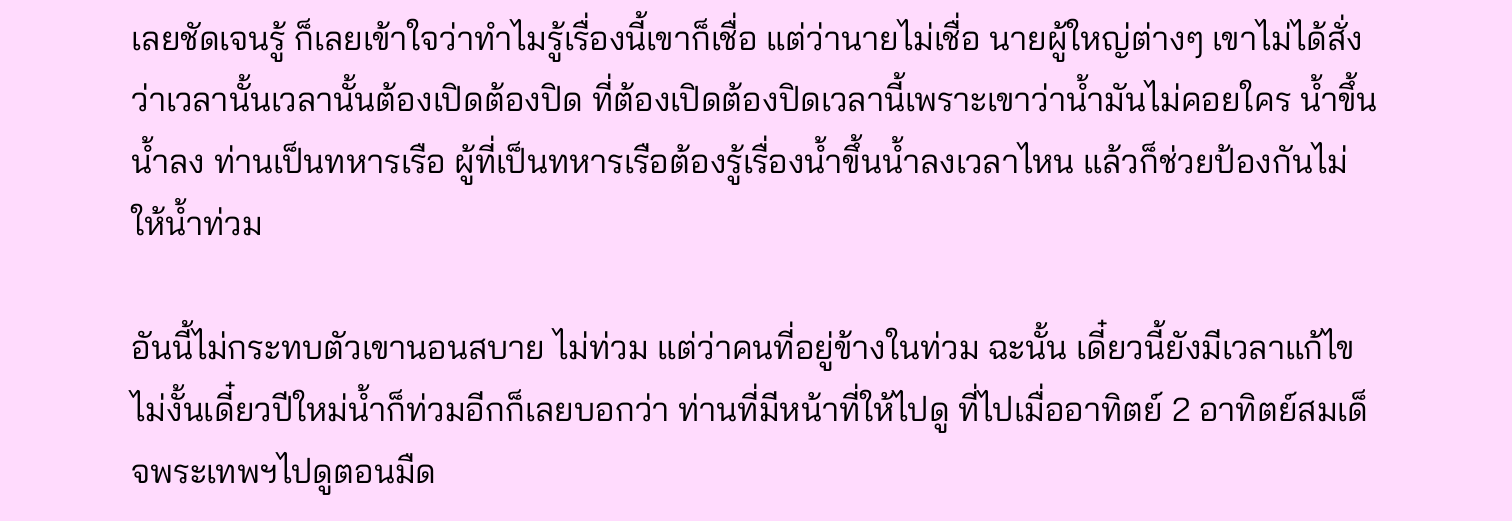เลยชัดเจนรู้ ก็เลยเข้าใจว่าทำไมรู้เรื่องนี้เขาก็เชื่อ แต่ว่านายไม่เชื่อ นายผู้ใหญ่ต่างๆ เขาไม่ได้สั่งว่าเวลานั้นเวลานั้นต้องเปิดต้องปิด ที่ต้องเปิดต้องปิดเวลานี้เพราะเขาว่าน้ำมันไม่คอยใคร น้ำขึ้นน้ำลง ท่านเป็นทหารเรือ ผู้ที่เป็นทหารเรือต้องรู้เรื่องน้ำขึ้นน้ำลงเวลาไหน แล้วก็ช่วยป้องกันไม่ให้น้ำท่วม

อันนี้ไม่กระทบตัวเขานอนสบาย ไม่ท่วม แต่ว่าคนที่อยู่ข้างในท่วม ฉะนั้น เดี๋ยวนี้ยังมีเวลาแก้ไข ไม่งั้นเดี๋ยวปีใหม่น้ำก็ท่วมอีกก็เลยบอกว่า ท่านที่มีหน้าที่ให้ไปดู ที่ไปเมื่ออาทิตย์ 2 อาทิตย์สมเด็จพระเทพฯไปดูตอนมืด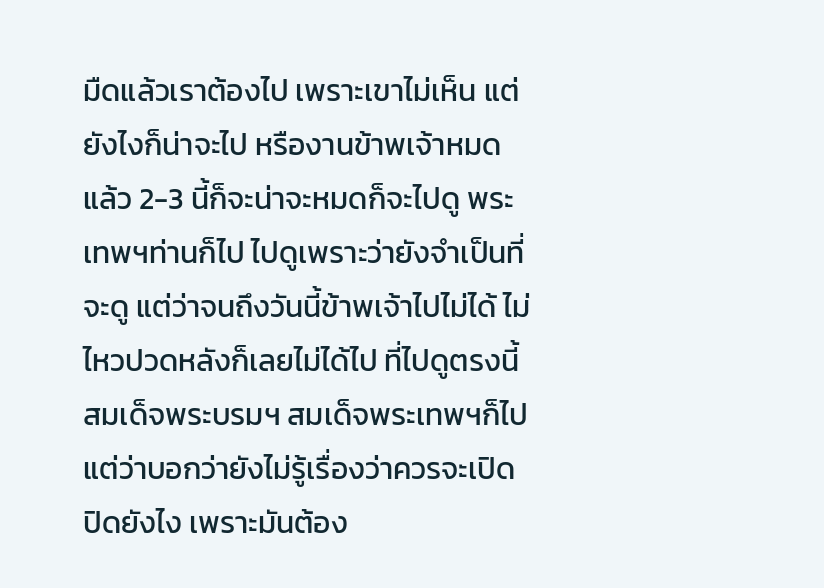มืดแล้วเราต้องไป เพราะเขาไม่เห็น แต่ยังไงก็น่าจะไป หรืองานข้าพเจ้าหมดแล้ว 2-3 นี้ก็จะน่าจะหมดก็จะไปดู พระเทพฯท่านก็ไป ไปดูเพราะว่ายังจำเป็นที่จะดู แต่ว่าจนถึงวันนี้ข้าพเจ้าไปไม่ได้ ไม่ไหวปวดหลังก็เลยไม่ได้ไป ที่ไปดูตรงนี้สมเด็จพระบรมฯ สมเด็จพระเทพฯก็ไป แต่ว่าบอกว่ายังไม่รู้เรื่องว่าควรจะเปิด ปิดยังไง เพราะมันต้อง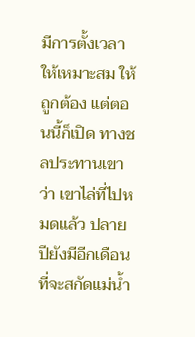มีการตั้งเวลาให้เหมาะสม ให้ถูกต้อง แต่ตอนนี้ก็เปิด ทางชลประทานเขาว่า เขาไล่ที่ไปหมดแล้ว ปลายปียังมีอีกเดือนที่จะสกัดแม่น้ำ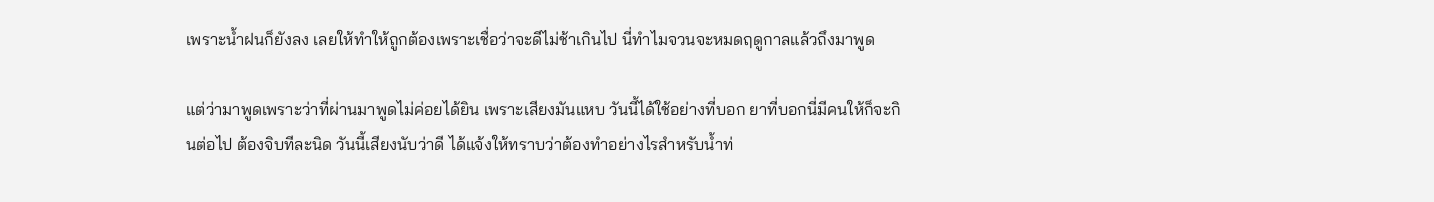เพราะน้ำฝนก็ยังลง เลยให้ทำให้ถูกต้องเพราะเชื่อว่าจะดีไม่ช้าเกินไป นี่ทำไมจวนจะหมดฤดูกาลแล้วถึงมาพูด

แต่ว่ามาพูดเพราะว่าที่ผ่านมาพูดไม่ค่อยได้ยิน เพราะเสียงมันแหบ วันนี้ได้ใช้อย่างที่บอก ยาที่บอกนี่มีคนให้ก็จะกินต่อไป ต้องจิบทีละนิด วันนี้เสียงนับว่าดี ได้แจ้งให้ทราบว่าต้องทำอย่างไรสำหรับน้ำท่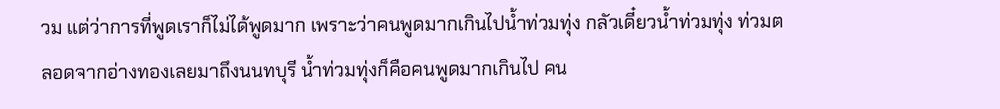วม แต่ว่าการที่พูดเราก็ไม่ได้พูดมาก เพราะว่าคนพูดมากเกินไปน้ำท่วมทุ่ง กลัวเดี๋ยวน้ำท่วมทุ่ง ท่วมตลอดจากอ่างทองเลยมาถึงนนทบุรี น้ำท่วมทุ่งก็คือคนพูดมากเกินไป คน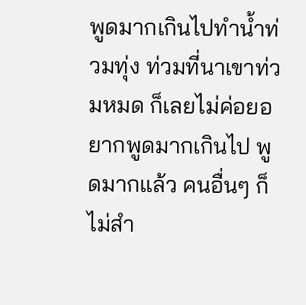พูดมากเกินไปทำน้ำท่วมทุ่ง ท่วมที่นาเขาท่วมหมด ก็เลยไม่ค่อยอยากพูดมากเกินไป พูดมากแล้ว คนอื่นๆ ก็ไม่สำ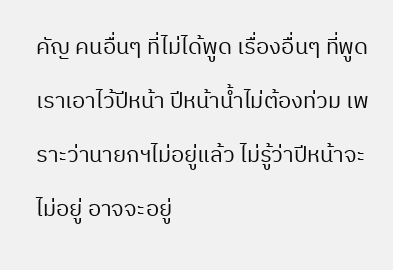คัญ คนอื่นๆ ที่ไม่ได้พูด เรื่องอื่นๆ ที่พูดเราเอาไว้ปีหน้า ปีหน้าน้ำไม่ต้องท่วม เพราะว่านายกฯไม่อยู่แล้ว ไม่รู้ว่าปีหน้าจะไม่อยู่ อาจจะอยู่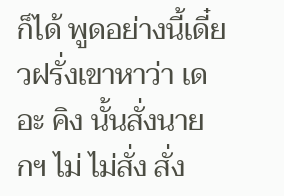ก็ได้ พูดอย่างนี้เดี๋ยวฝรั่งเขาหาว่า เดอะ คิง นั้นสั่งนายกฯ ไม่ ไม่สั่ง สั่ง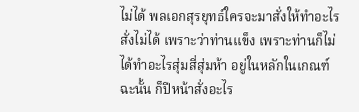ไม่ได้ พลเอกสุรยุทธ์ใครจะมาสั่งให้ทำอะไรสั่งไม่ได้ เพราะว่าท่านแข็ง เพราะท่านก็ไม่ได้ทำอะไรสุ่มสี่สุ่มห้า อยู่ในหลักในเกณฑ์ ฉะนั้น ก็ปีหน้าสั่งอะไร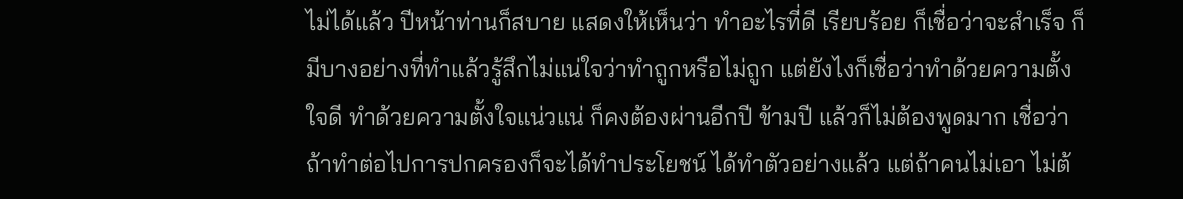ไม่ได้แล้ว ปีหน้าท่านก็สบาย แสดงให้เห็นว่า ทำอะไรที่ดี เรียบร้อย ก็เชื่อว่าจะสำเร็จ ก็มีบางอย่างที่ทำแล้วรู้สึกไม่แน่ใจว่าทำถูกหรือไม่ถูก แต่ยังไงก็เชื่อว่าทำด้วยความตั้งใจดี ทำด้วยความตั้งใจแน่วแน่ ก็คงต้องผ่านอีกปี ข้ามปี แล้วก็ไม่ต้องพูดมาก เชื่อว่าถ้าทำต่อไปการปกครองก็จะได้ทำประโยชน์ ได้ทำตัวอย่างแล้ว แต่ถ้าคนไม่เอา ไม่ต้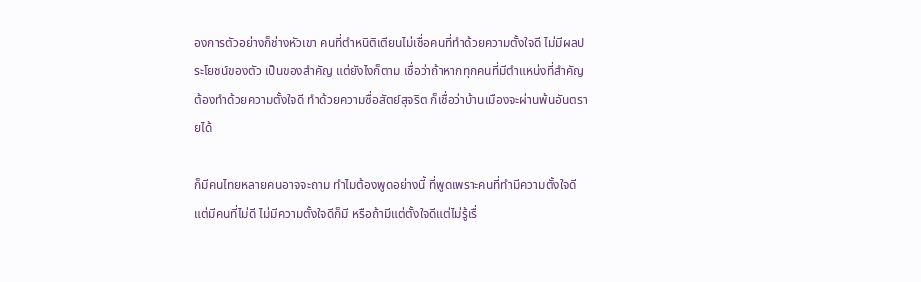องการตัวอย่างก็ช่างหัวเขา คนที่ตำหนิติเตียนไม่เชื่อคนที่ทำด้วยความตั้งใจดี ไม่มีผลประโยชน์ของตัว เป็นของสำคัญ แต่ยังไงก็ตาม เชื่อว่าถ้าหากทุกคนที่มีตำแหน่งที่สำคัญ ต้องทำด้วยความตั้งใจดี ทำด้วยความซื่อสัตย์สุจริต ก็เชื่อว่าบ้านเมืองจะผ่านพ้นอันตรายได้

ก็มีคนไทยหลายคนอาจจะถาม ทำไมต้องพูดอย่างนี้ ที่พูดเพราะคนที่ทำมีความตั้งใจดี แต่มีคนที่ไม่ดี ไม่มีความตั้งใจดีก็มี หรือถ้ามีแต่ตั้งใจดีแต่ไม่รู้เรื่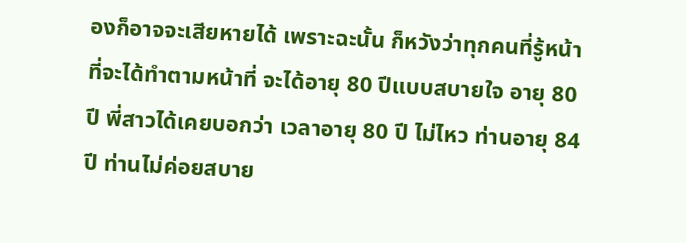องก็อาจจะเสียหายได้ เพราะฉะนั้น ก็หวังว่าทุกคนที่รู้หน้าที่จะได้ทำตามหน้าที่ จะได้อายุ 80 ปีแบบสบายใจ อายุ 80 ปี พี่สาวได้เคยบอกว่า เวลาอายุ 80 ปี ไม่ไหว ท่านอายุ 84 ปี ท่านไม่ค่อยสบาย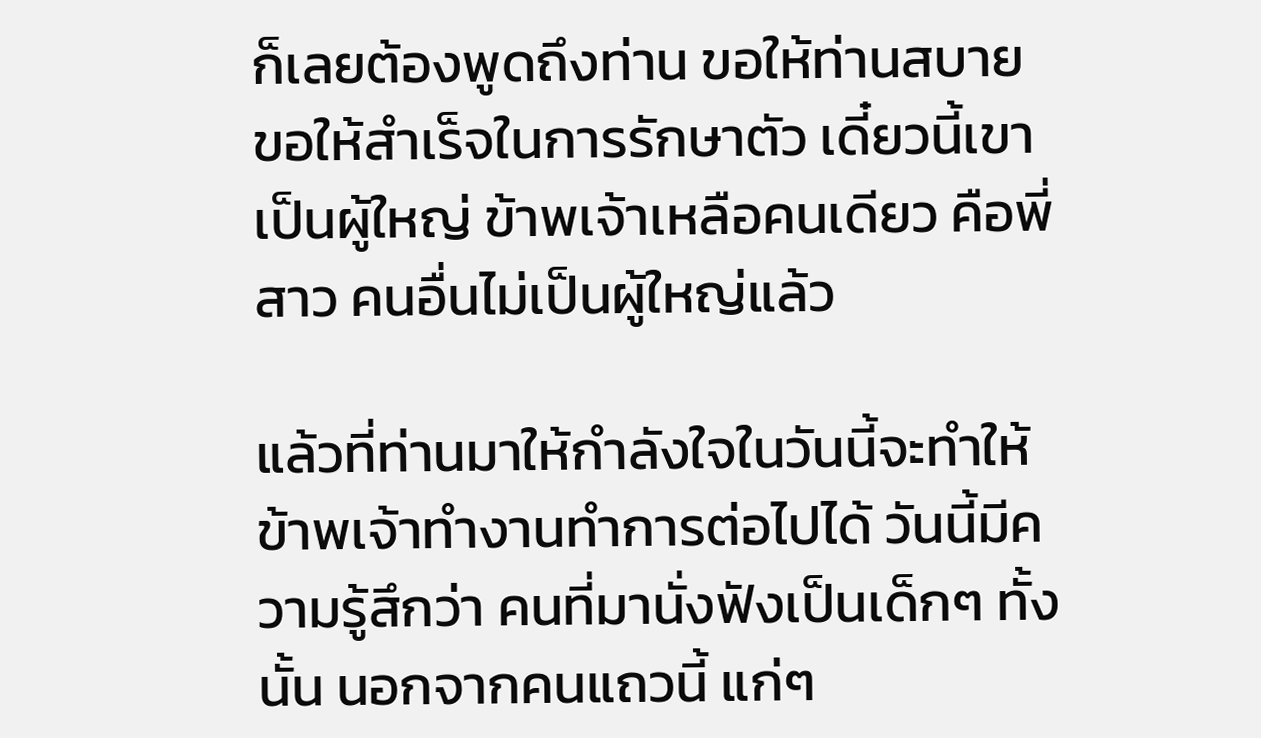ก็เลยต้องพูดถึงท่าน ขอให้ท่านสบาย ขอให้สำเร็จในการรักษาตัว เดี๋ยวนี้เขาเป็นผู้ใหญ่ ข้าพเจ้าเหลือคนเดียว คือพี่สาว คนอื่นไม่เป็นผู้ใหญ่แล้ว

แล้วที่ท่านมาให้กำลังใจในวันนี้จะทำให้ข้าพเจ้าทำงานทำการต่อไปได้ วันนี้มีความรู้สึกว่า คนที่มานั่งฟังเป็นเด็กๆ ทั้งนั้น นอกจากคนแถวนี้ แก่ๆ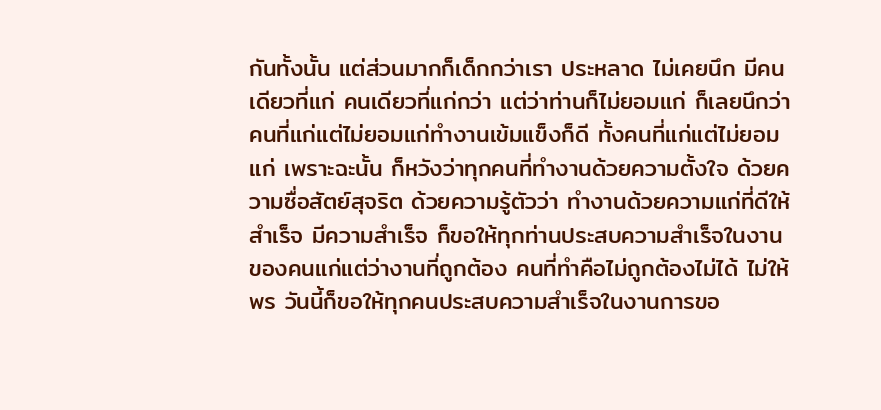กันทั้งนั้น แต่ส่วนมากก็เด็กกว่าเรา ประหลาด ไม่เคยนึก มีคนเดียวที่แก่ คนเดียวที่แก่กว่า แต่ว่าท่านก็ไม่ยอมแก่ ก็เลยนึกว่า คนที่แก่แต่ไม่ยอมแก่ทำงานเข้มแข็งก็ดี ทั้งคนที่แก่แต่ไม่ยอมแก่ เพราะฉะนั้น ก็หวังว่าทุกคนที่ทำงานด้วยความตั้งใจ ด้วยความซื่อสัตย์สุจริต ด้วยความรู้ตัวว่า ทำงานด้วยความแก่ที่ดีให้สำเร็จ มีความสำเร็จ ก็ขอให้ทุกท่านประสบความสำเร็จในงานของคนแก่แต่ว่างานที่ถูกต้อง คนที่ทำคือไม่ถูกต้องไม่ได้ ไม่ให้พร วันนี้ก็ขอให้ทุกคนประสบความสำเร็จในงานการขอ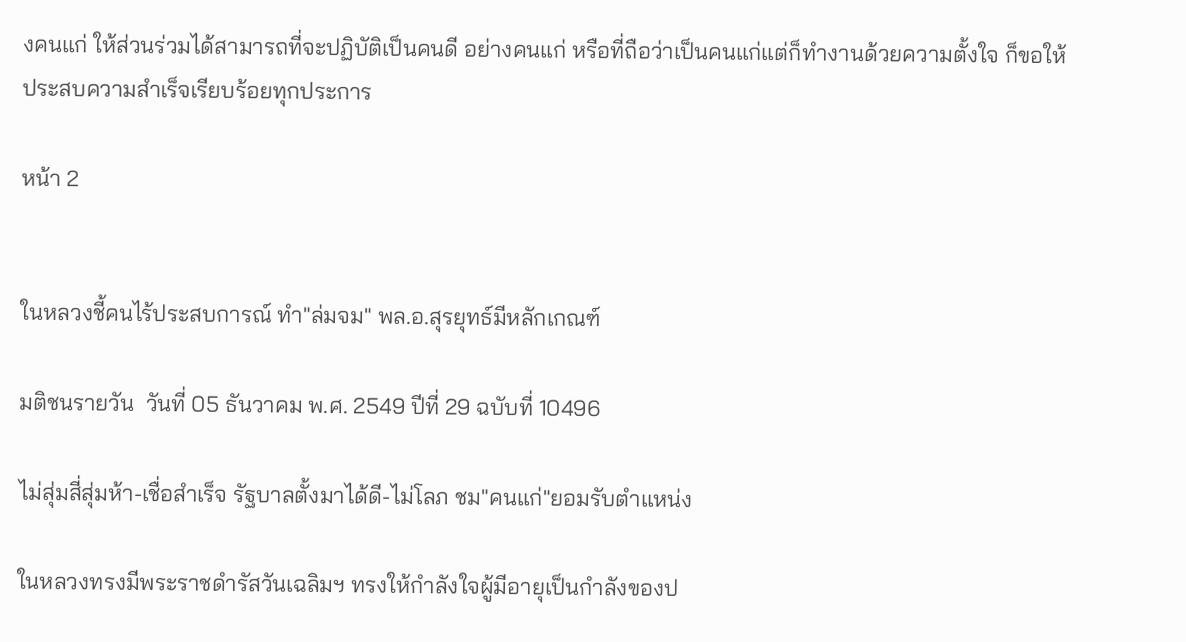งคนแก่ ให้ส่วนร่วมได้สามารถที่จะปฏิบัติเป็นคนดี อย่างคนแก่ หรือที่ถือว่าเป็นคนแก่แต่ก็ทำงานด้วยความตั้งใจ ก็ขอให้ประสบความสำเร็จเรียบร้อยทุกประการ

หน้า 2


ในหลวงชี้คนไร้ประสบการณ์ ทำ"ล่มจม" พล.อ.สุรยุทธ์มีหลักเกณฑ์

มติชนรายวัน  วันที่ 05 ธันวาคม พ.ศ. 2549 ปีที่ 29 ฉบับที่ 10496

ไม่สุ่มสี่สุ่มห้า-เชื่อสำเร็จ รัฐบาลตั้งมาได้ดี-ไม่โลภ ชม"คนแก่"ยอมรับตำแหน่ง

ในหลวงทรงมีพระราชดำรัสวันเฉลิมฯ ทรงให้กำลังใจผู้มีอายุเป็นกำลังของป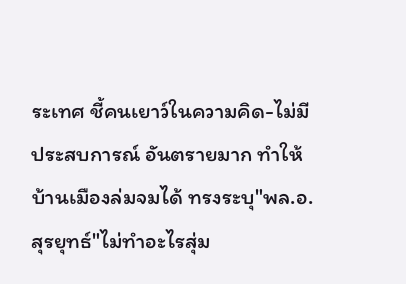ระเทศ ชี้คนเยาว์ในความคิด-ไม่มีประสบการณ์ อันตรายมาก ทำให้บ้านเมืองล่มจมได้ ทรงระบุ"พล.อ.สุรยุทธ์"ไม่ทำอะไรสุ่ม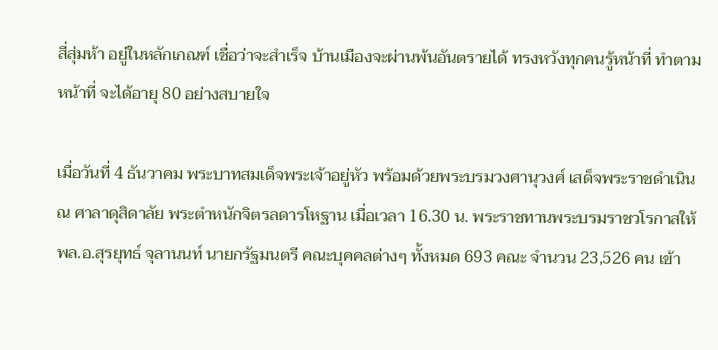สี่สุ่มห้า อยู่ในหลักเกณฑ์ เชื่อว่าจะสำเร็จ บ้านเมืองจะผ่านพ้นอันตรายได้ ทรงหวังทุกคนรู้หน้าที่ ทำตามหน้าที่ จะได้อายุ 80 อย่างสบายใจ

เมื่อวันที่ 4 ธันวาคม พระบาทสมเด็จพระเจ้าอยู่หัว พร้อมด้วยพระบรมวงศานุวงศ์ เสด็จพระราชดำเนิน ณ ศาลาดุสิดาลัย พระตำหนักจิตรลดารโหฐาน เมื่อเวลา 16.30 น. พระราชทานพระบรมราชวโรกาสให้ พล.อ.สุรยุทธ์ จุลานนท์ นายกรัฐมนตรี คณะบุคคลต่างๆ ทั้งหมด 693 คณะ จำนวน 23,526 คน เข้า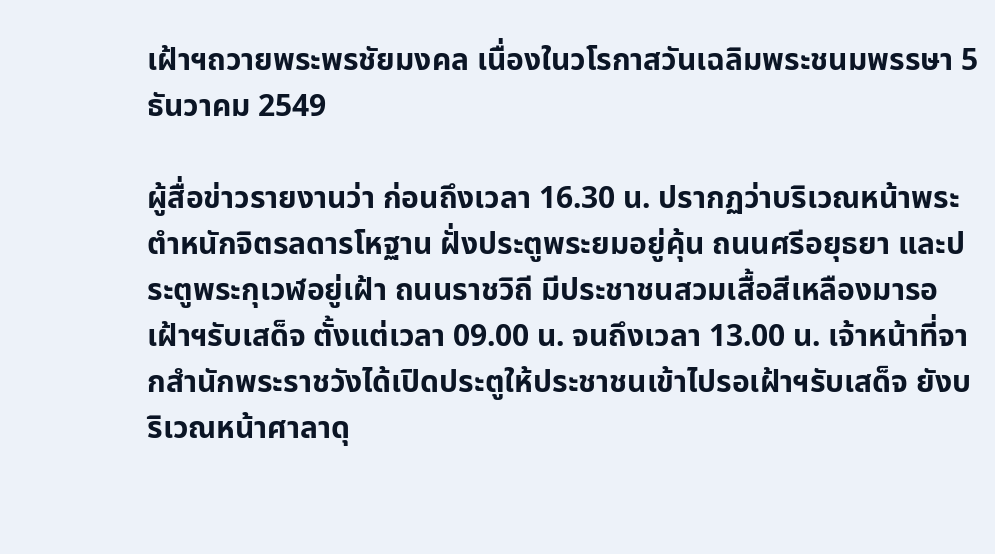เฝ้าฯถวายพระพรชัยมงคล เนื่องในวโรกาสวันเฉลิมพระชนมพรรษา 5 ธันวาคม 2549

ผู้สื่อข่าวรายงานว่า ก่อนถึงเวลา 16.30 น. ปรากฏว่าบริเวณหน้าพระตำหนักจิตรลดารโหฐาน ฝั่งประตูพระยมอยู่คุ้น ถนนศรีอยุธยา และประตูพระกุเวฬอยู่เฝ้า ถนนราชวิถี มีประชาชนสวมเสื้อสีเหลืองมารอเฝ้าฯรับเสด็จ ตั้งแต่เวลา 09.00 น. จนถึงเวลา 13.00 น. เจ้าหน้าที่จากสำนักพระราชวังได้เปิดประตูให้ประชาชนเข้าไปรอเฝ้าฯรับเสด็จ ยังบริเวณหน้าศาลาดุ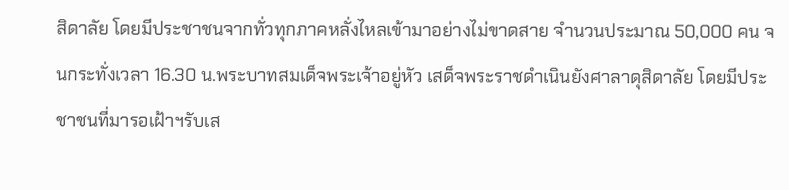สิดาลัย โดยมีประชาชนจากทั่วทุกภาคหลั่งไหลเข้ามาอย่างไม่ขาดสาย จำนวนประมาณ 50,000 คน จนกระทั่งเวลา 16.30 น.พระบาทสมเด็จพระเจ้าอยู่หัว เสด็จพระราชดำเนินยังศาลาดุสิดาลัย โดยมีประชาชนที่มารอเฝ้าฯรับเส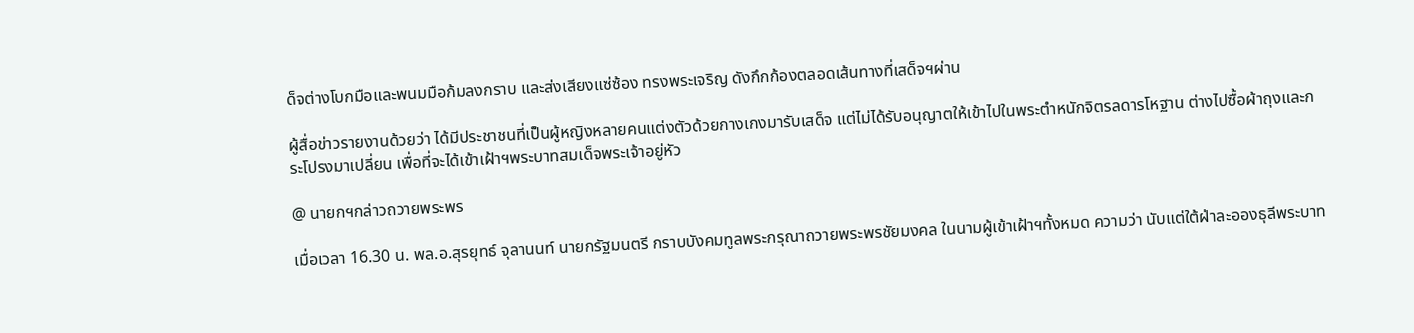ด็จต่างโบกมือและพนมมือก้มลงกราบ และส่งเสียงแซ่ซ้อง ทรงพระเจริญ ดังกึกก้องตลอดเส้นทางที่เสด็จฯผ่าน

ผู้สื่อข่าวรายงานด้วยว่า ได้มีประชาชนที่เป็นผู้หญิงหลายคนแต่งตัวด้วยกางเกงมารับเสด็จ แต่ไม่ได้รับอนุญาตให้เข้าไปในพระตำหนักจิตรลดารโหฐาน ต่างไปซื้อผ้าถุงและกระโปรงมาเปลี่ยน เพื่อที่จะได้เข้าเฝ้าฯพระบาทสมเด็จพระเจ้าอยู่หัว

@ นายกฯกล่าวถวายพระพร

เมื่อเวลา 16.30 น. พล.อ.สุรยุทธ์ จุลานนท์ นายกรัฐมนตรี กราบบังคมทูลพระกรุณาถวายพระพรชัยมงคล ในนามผู้เข้าเฝ้าฯทั้งหมด ความว่า นับแต่ใต้ฝ่าละอองธุลีพระบาท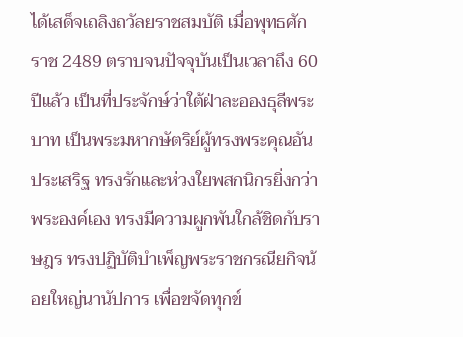ได้เสด็จเถลิงถวัลยราชสมบัติ เมื่อพุทธศักราช 2489 ตราบจนปัจจุบันเป็นเวลาถึง 60 ปีแล้ว เป็นที่ประจักษ์ว่าใต้ฝ่าละอองธุลีพระบาท เป็นพระมหากษัตริย์ผู้ทรงพระคุณอันประเสริฐ ทรงรักและห่วงใยพสกนิกรยิ่งกว่าพระองค์เอง ทรงมีความผูกพันใกล้ชิดกับราษฎร ทรงปฏิบัติบำเพ็ญพระราชกรณียกิจน้อยใหญ่นานัปการ เพื่อขจัดทุกข์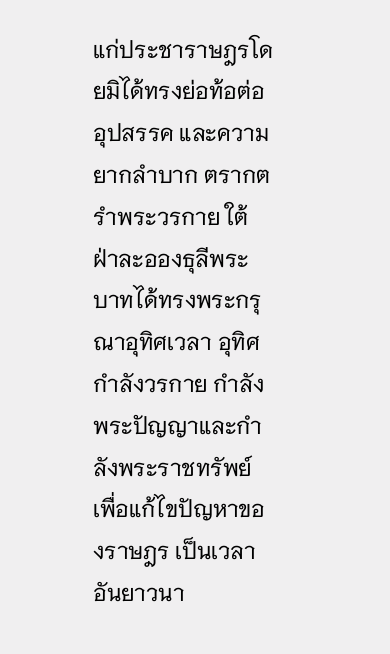แก่ประชาราษฎรโดยมิได้ทรงย่อท้อต่ออุปสรรค และความยากลำบาก ตรากตรำพระวรกาย ใต้ฝ่าละอองธุลีพระบาทได้ทรงพระกรุณาอุทิศเวลา อุทิศกำลังวรกาย กำลังพระปัญญาและกำลังพระราชทรัพย์ เพื่อแก้ไขปัญหาของราษฎร เป็นเวลาอันยาวนา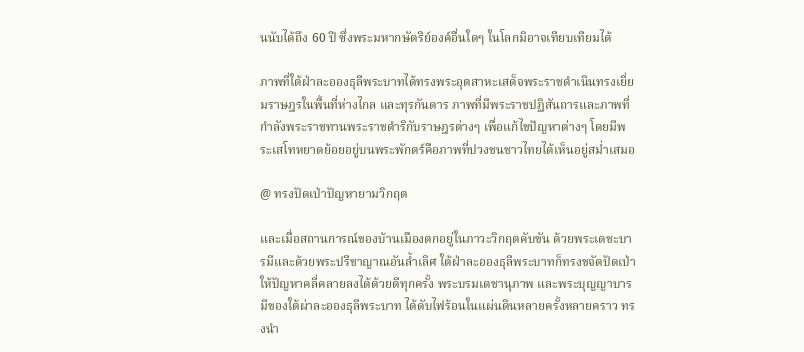นนับได้ถึง 60 ปี ซึ่งพระมหากษัตริย์องค์อื่นใดๆ ในโลกมิอาจเทียบเทียมได้

ภาพที่ใต้ฝ่าละอองธุลีพระบาทได้ทรงพระอุตสาหะเสด็จพระราชดำเนินทรงเยี่ยมราษฎรในพื้นที่ห่างไกล และทุรกันดาร ภาพที่มีพระราชปฏิสันถารและภาพที่กำลังพระราชทานพระราชดำริกับราษฎรต่างๆ เพื่อแก้ไขปัญหาต่างๆ โดยมีพระเสโทหยาดย้อยอยู่บนพระพักตร์คือภาพที่ปวงชนชาวไทยได้เห็นอยู่สม่ำเสมอ

@ ทรงปัดเป่าปัญหายามวิกฤต

และเมื่อสถานการณ์ของบ้านเมืองตกอยู่ในภาวะวิกฤตคับขัน ด้วยพระเดชะบารมีและด้วยพระปรีชาญาณอันล้ำเลิศ ใต้ฝ่าละอองธุลีพระบาทก็ทรงขจัดปัดเป่าให้ปัญหาคลี่คลายลงได้ด้วยดีทุกครั้ง พระบรมเดชานุภาพ และพระบุญญาบารมีของใต้ผ่าละอองธุลีพระบาท ได้ดับไฟร้อนในแผ่นดินหลายครั้งหลายคราว ทรงนำ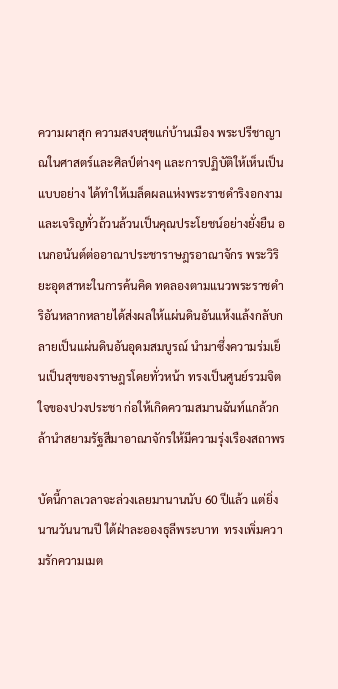ความผาสุก ความสงบสุขแก่บ้านเมือง พระปรีชาญาณในศาสตร์และศิลป์ต่างๆ และการปฏิบัติให้เห็นเป็นแบบอย่าง ได้ทำให้เมล็ดผลแห่งพระราชดำริงอกงามและเจริญทั่วถ้วนล้วนเป็นคุณประโยชน์อย่างยั่งยืน อเนกอนันต์ต่ออาณาประชาราษฎรอาณาจักร พระวิริยะอุตสาหะในการค้นคิด ทดลองตามแนวพระราชดำริอันหลากหลายได้ส่งผลให้แผ่นดินอันแห้งแล้งกลับกลายเป็นแผ่นดินอันอุดมสมบูรณ์ นำมาซึ่งความร่มเย็นเป็นสุขของราษฎรโดยทั่วหน้า ทรงเป็นศูนย์รวมจิตใจของปวงประชา ก่อให้เกิดความสมานฉันท์แกล้วกล้านำสยามรัฐสีมาอาณาจักรให้มีความรุ่งเรืองสถาพร

บัดนี้กาลเวลาจะล่วงเลยมานานนับ 60 ปีแล้ว แต่ยิ่งนานวันนานปี ใต้ฝ่าละอองธุลีพระบาท  ทรงเพิ่มความรักความเมต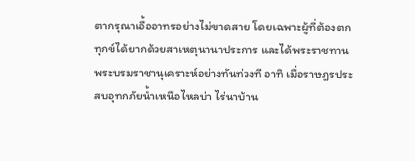ตากรุณาเอื้ออาทรอย่างไม่ขาดสาย โดยเฉพาะผู้ที่ต้องตกทุกข์ได้ยากด้วยสาเหตุนานาประการ และได้พระราชทานพระบรมราชานุเคราะห์อย่างทันท่วงที อาทิ เมื่อราษฎรประสบอุทกภัยน้ำเหนือไหลบ่า ไร่นาบ้าน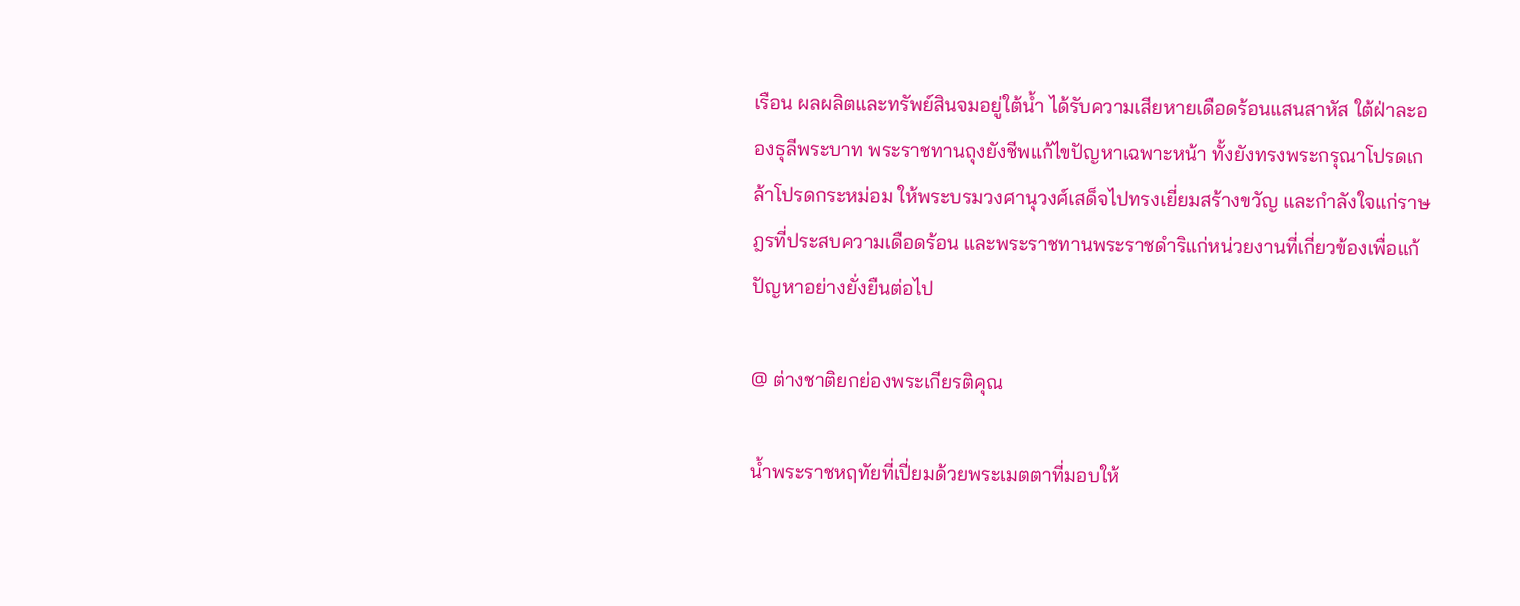เรือน ผลผลิตและทรัพย์สินจมอยู่ใต้น้ำ ได้รับความเสียหายเดือดร้อนแสนสาหัส ใต้ฝ่าละอองธุลีพระบาท พระราชทานถุงยังชีพแก้ไขปัญหาเฉพาะหน้า ทั้งยังทรงพระกรุณาโปรดเกล้าโปรดกระหม่อม ให้พระบรมวงศานุวงศ์เสด็จไปทรงเยี่ยมสร้างขวัญ และกำลังใจแก่ราษฎรที่ประสบความเดือดร้อน และพระราชทานพระราชดำริแก่หน่วยงานที่เกี่ยวข้องเพื่อแก้ปัญหาอย่างยั่งยืนต่อไป

@ ต่างชาติยกย่องพระเกียรติคุณ

น้ำพระราชหฤทัยที่เปี่ยมด้วยพระเมตตาที่มอบให้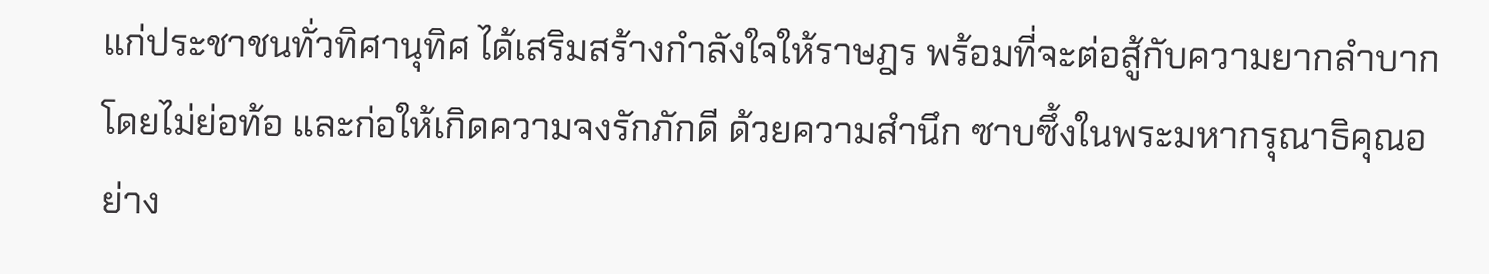แก่ประชาชนทั่วทิศานุทิศ ได้เสริมสร้างกำลังใจให้ราษฎร พร้อมที่จะต่อสู้กับความยากลำบากโดยไม่ย่อท้อ และก่อให้เกิดความจงรักภักดี ด้วยความสำนึก ซาบซึ้งในพระมหากรุณาธิคุณอย่าง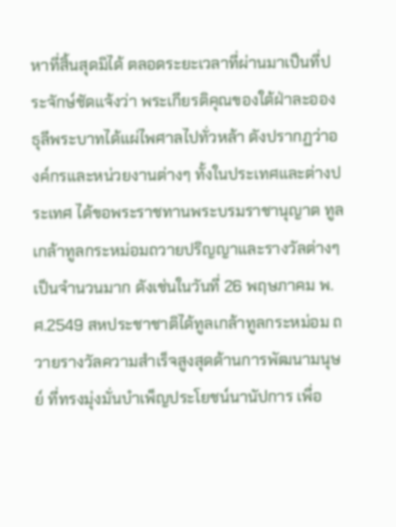หาที่สิ้นสุดมิได้ ตลอดระยะเวลาที่ผ่านมาเป็นที่ประจักษ์ชัดแจ้งว่า พระเกียรติคุณของใต้ฝ่าละอองธุลีพระบาทได้แผ่ไพศาลไปทั่วหล้า ดังปรากฏว่าองค์กรและหน่วยงานต่างๆ ทั้งในประเทศและต่างประเทศ ได้ขอพระราชทานพระบรมราชานุญาต ทูลเกล้าทูลกระหม่อมถวายปริญญาและรางวัลต่างๆ เป็นจำนวนมาก ดังเช่นในวันที่ 26 พฤษภาคม พ.ศ.2549 สหประชาชาติได้ทูลเกล้าทูลกระหม่อม ถวายรางวัลความสำเร็จสูงสุดด้านการพัฒนามนุษย์ ที่ทรงมุ่งมั่นบำเพ็ญประโยชน์นานัปการ เพื่อ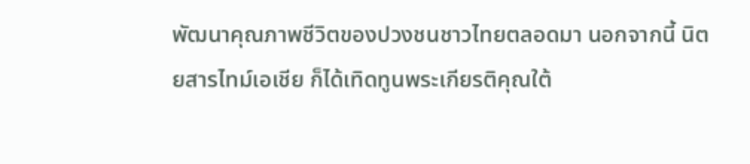พัฒนาคุณภาพชีวิตของปวงชนชาวไทยตลอดมา นอกจากนี้ นิตยสารไทม์เอเชีย ก็ได้เทิดทูนพระเกียรติคุณใต้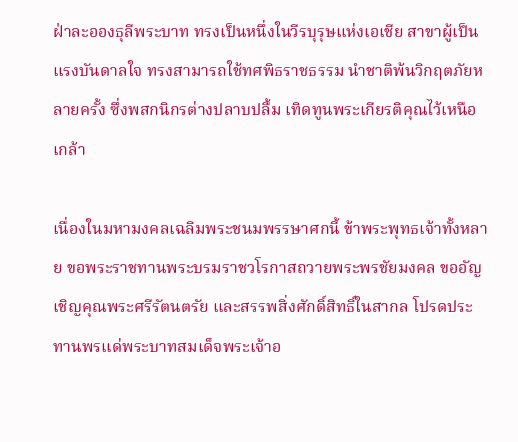ฝ่าละอองธุลีพระบาท ทรงเป็นหนึ่งในวีรบุรุษแห่งเอเชีย สาขาผู้เป็นแรงบันดาลใจ ทรงสามารถใช้ทศพิธราชธรรม นำชาติพ้นวิกฤตภัยหลายครั้ง ซึ่งพสกนิกรต่างปลาบปลื้ม เทิดทูนพระเกียรติคุณไว้เหนือเกล้า

เนื่องในมหามงคลเฉลิมพระชนมพรรษาศกนี้ ข้าพระพุทธเจ้าทั้งหลาย ขอพระราชทานพระบรมราชวโรกาสถวายพระพรชัยมงคล ขออัญเชิญคุณพระศรีรัตนตรัย และสรรพสิ่งศักดิ์สิทธิ์ในสากล โปรดประทานพรแด่พระบาทสมเด็จพระเจ้าอ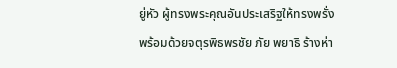ยู่หัว ผู้ทรงพระคุณอันประเสริฐให้ทรงพรั่งพร้อมด้วยจตุรพิธพรชัย ภัย พยาธิ ร้างห่า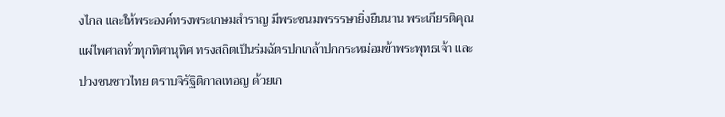งไกล และให้พระองค์ทรงพระเกษมสำราญ มีพระชนมพรรรษายิ่งยืนนาน พระเกียรติคุณแผ่ไพศาลทั่วทุกทิศานุทิศ ทรงสถิตเป็นร่มฉัตรปกเกล้าปกกระหม่อมข้าพระพุทธเจ้า และปวงชนชาวไทย ตราบจิรัฐิติกาลเทอญ ด้วยเก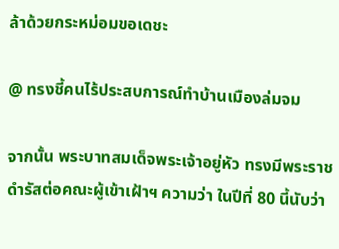ล้าด้วยกระหม่อมขอเดชะ

@ ทรงชี้คนไร้ประสบการณ์ทำบ้านเมืองล่มจม

จากนั้น พระบาทสมเด็จพระเจ้าอยู่หัว ทรงมีพระราชดำรัสต่อคณะผู้เข้าเฝ้าฯ ความว่า ในปีที่ 80 นี้นับว่า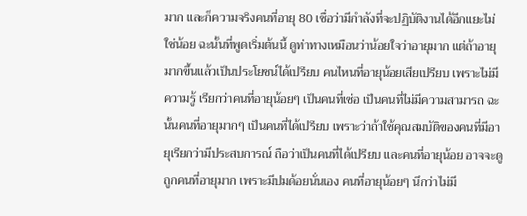มาก และก็ความจริงคนที่อายุ 80 เชื่อว่ามีกำลังที่จะปฏิบัติงานได้อีกแยะไม่ใช่น้อย ฉะนั้นที่พูดเริ่มต้นนี้ ดูท่าทางเหมือนว่าน้อยใจว่าอายุมาก แต่ถ้าอายุมากขึ้นแล้วเป็นประโยชน์ได้เปรียบ คนไหนที่อายุน้อยเสียเปรียบ เพราะไม่มีความรู้ เรียกว่าคนที่อายุน้อยๆ เป็นคนที่เซ่อ เป็นคนที่ไม่มีความสามารถ ฉะนั้นคนที่อายุมากๆ เป็นคนที่ได้เปรียบ เพราะว่าถ้าใช้คุณสมบัติของคนที่มีอายุเรียกว่ามีประสบการณ์ ถือว่าเป็นคนที่ได้เปรียบ และคนที่อายุน้อย อาจจะดูถูกคนที่อายุมาก เพราะมีปมด้อยนั่นเอง คนที่อายุน้อยๆ นึกว่าไม่มี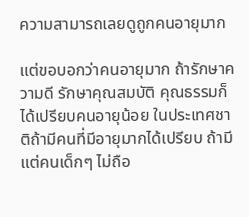ความสามารถเลยดูถูกคนอายุมาก

แต่ขอบอกว่าคนอายุมาก ถ้ารักษาความดี รักษาคุณสมบัติ คุณธรรมก็ได้เปรียบคนอายุน้อย ในประเทศชาติถ้ามีคนที่มีอายุมากได้เปรียบ ถ้ามีแต่คนเด็กๆ ไม่ถือ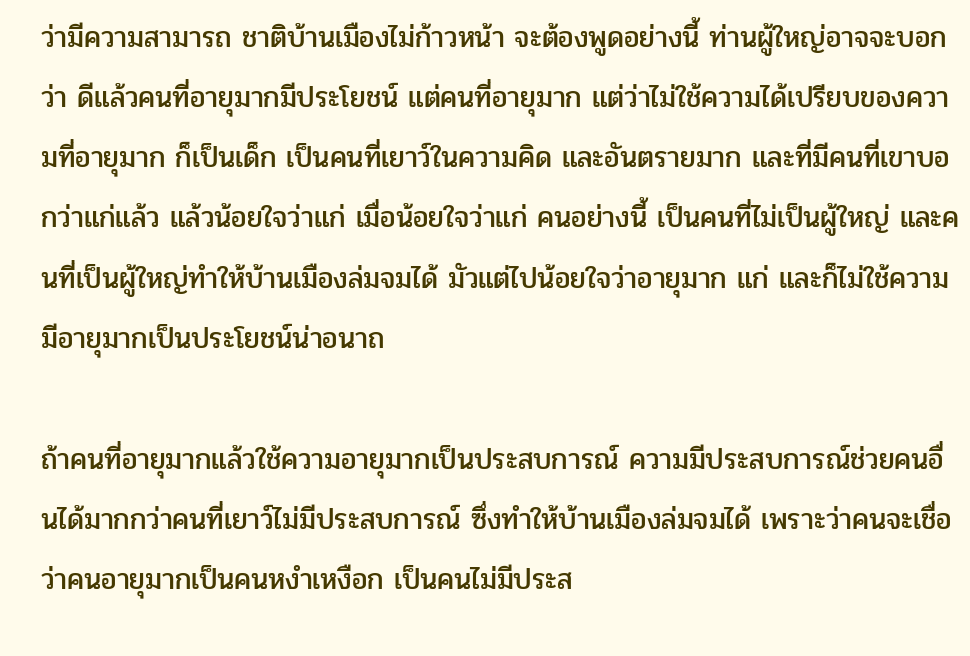ว่ามีความสามารถ ชาติบ้านเมืองไม่ก้าวหน้า จะต้องพูดอย่างนี้ ท่านผู้ใหญ่อาจจะบอกว่า ดีแล้วคนที่อายุมากมีประโยชน์ แต่คนที่อายุมาก แต่ว่าไม่ใช้ความได้เปรียบของความที่อายุมาก ก็เป็นเด็ก เป็นคนที่เยาว์ในความคิด และอันตรายมาก และที่มีคนที่เขาบอกว่าแก่แล้ว แล้วน้อยใจว่าแก่ เมื่อน้อยใจว่าแก่ คนอย่างนี้ เป็นคนที่ไม่เป็นผู้ใหญ่ และคนที่เป็นผู้ใหญ่ทำให้บ้านเมืองล่มจมได้ มัวแต่ไปน้อยใจว่าอายุมาก แก่ และก็ไม่ใช้ความมีอายุมากเป็นประโยชน์น่าอนาถ

ถ้าคนที่อายุมากแล้วใช้ความอายุมากเป็นประสบการณ์ ความมีประสบการณ์ช่วยคนอื่นได้มากกว่าคนที่เยาว์ไม่มีประสบการณ์ ซึ่งทำให้บ้านเมืองล่มจมได้ เพราะว่าคนจะเชื่อว่าคนอายุมากเป็นคนหงำเหงือก เป็นคนไม่มีประส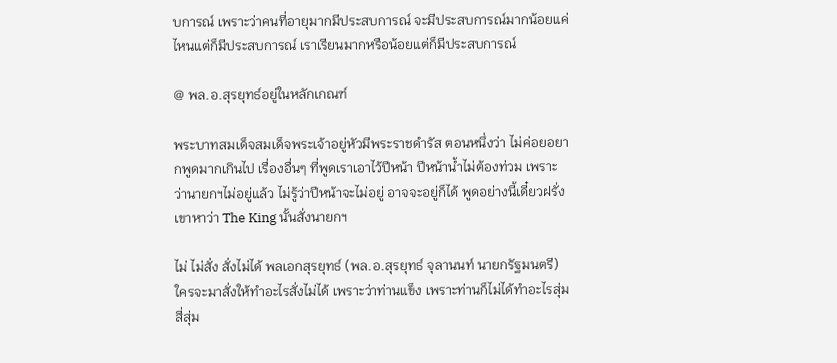บการณ์ เพราะว่าคนที่อายุมากมีประสบการณ์ จะมีประสบการณ์มากน้อยแค่ไหนแต่ก็มีประสบการณ์ เราเรียนมากหรือน้อยแต่ก็มีประสบการณ์

@ พล.อ.สุรยุทธ์อยู่ในหลักเกณฑ์

พระบาทสมเด็จสมเด็จพระเจ้าอยู่หัวมีพระราชดำรัส ตอนหนึ่งว่า ไม่ค่อยอยากพูดมากเกินไป เรื่องอื่นๆ ที่พูดเราเอาไว้ปีหน้า ปีหน้าน้ำไม่ต้องท่วม เพราะว่านายกฯไม่อยู่แล้ว ไม่รู้ว่าปีหน้าจะไม่อยู่ อาจจะอยู่ก็ได้ พูดอย่างนี้เดี๋ยวฝรั่งเขาหาว่า The King นั้นสั่งนายกฯ

ไม่ ไม่สั่ง สั่งไม่ได้ พลเอกสุรยุทธ์ (พล.อ.สุรยุทธ์ จุลานนท์ นายกรัฐมนตรี) ใครจะมาสั่งให้ทำอะไรสั่งไม่ได้ เพราะว่าท่านแข็ง เพราะท่านก็ไม่ได้ทำอะไรสุ่มสี่สุ่ม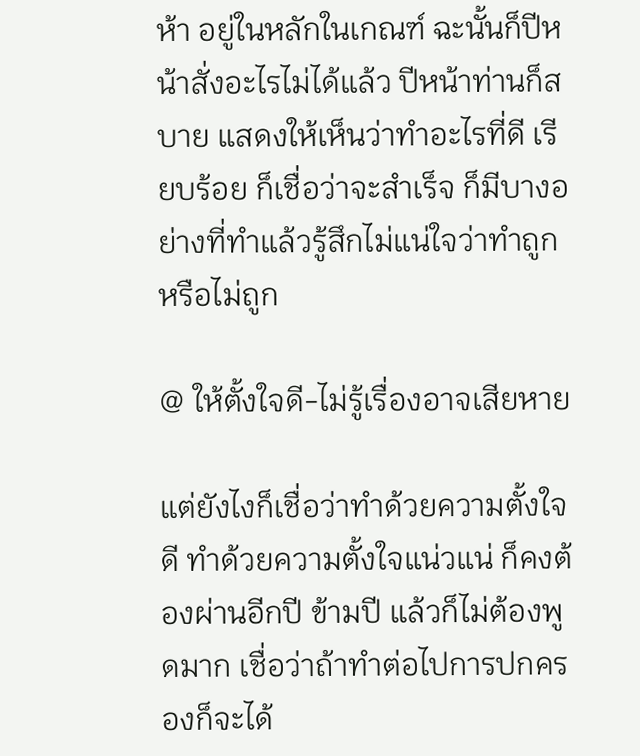ห้า อยู่ในหลักในเกณฑ์ ฉะนั้นก็ปีหน้าสั่งอะไรไม่ได้แล้ว ปีหน้าท่านก็สบาย แสดงให้เห็นว่าทำอะไรที่ดี เรียบร้อย ก็เชื่อว่าจะสำเร็จ ก็มีบางอย่างที่ทำแล้วรู้สึกไม่แน่ใจว่าทำถูกหรือไม่ถูก

@ ให้ตั้งใจดี-ไม่รู้เรื่องอาจเสียหาย

แต่ยังไงก็เชื่อว่าทำด้วยความตั้งใจดี ทำด้วยความตั้งใจแน่วแน่ ก็คงต้องผ่านอีกปี ข้ามปี แล้วก็ไม่ต้องพูดมาก เชื่อว่าถ้าทำต่อไปการปกครองก็จะได้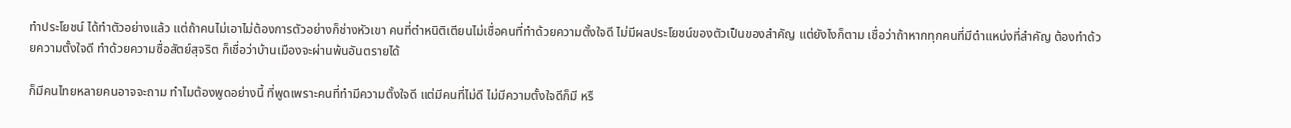ทำประโยชน์ ได้ทำตัวอย่างแล้ว แต่ถ้าคนไม่เอาไม่ต้องการตัวอย่างก็ช่างหัวเขา คนที่ตำหนิติเตียนไม่เชื่อคนที่ทำด้วยความตั้งใจดี ไม่มีผลประโยชน์ของตัวเป็นของสำคัญ แต่ยังไงก็ตาม เชื่อว่าถ้าหากทุกคนที่มีตำแหน่งที่สำคัญ ต้องทำด้วยความตั้งใจดี ทำด้วยความซื่อสัตย์สุจริต ก็เชื่อว่าบ้านเมืองจะผ่านพ้นอันตรายได้

ก็มีคนไทยหลายคนอาจจะถาม ทำไมต้องพูดอย่างนี้ ที่พูดเพราะคนที่ทำมีความตั้งใจดี แต่มีคนที่ไม่ดี ไม่มีความตั้งใจดีก็มี หรื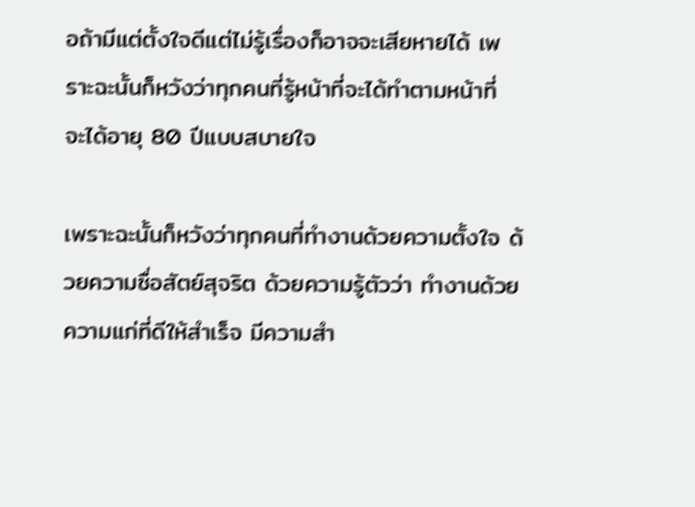อถ้ามีแต่ตั้งใจดีแต่ไม่รู้เรื่องก็อาจจะเสียหายได้ เพราะฉะนั้นก็หวังว่าทุกคนที่รู้หน้าที่จะได้ทำตามหน้าที่ จะได้อายุ 80 ปีแบบสบายใจ

เพราะฉะนั้นก็หวังว่าทุกคนที่ทำงานด้วยความตั้งใจ ด้วยความซื่อสัตย์สุจริต ด้วยความรู้ตัวว่า ทำงานด้วยความแก่ที่ดีให้สำเร็จ มีความสำ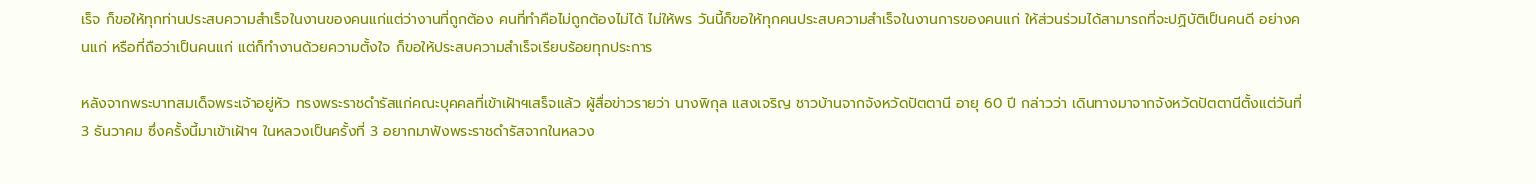เร็จ ก็ขอให้ทุกท่านประสบความสำเร็จในงานของคนแก่แต่ว่างานที่ถูกต้อง คนที่ทำคือไม่ถูกต้องไม่ได้ ไม่ให้พร วันนี้ก็ขอให้ทุกคนประสบความสำเร็จในงานการของคนแก่ ให้ส่วนร่วมได้สามารถที่จะปฏิบัติเป็นคนดี อย่างคนแก่ หรือที่ถือว่าเป็นคนแก่ แต่ก็ทำงานด้วยความตั้งใจ ก็ขอให้ประสบความสำเร็จเรียบร้อยทุกประการ

หลังจากพระบาทสมเด็จพระเจ้าอยู่หัว ทรงพระราชดำรัสแก่คณะบุคคลที่เข้าเฝ้าฯเสร็จแล้ว ผู้สื่อข่าวรายว่า นางพิกุล แสงเจริญ ชาวบ้านจากจังหวัดปัตตานี อายุ 60 ปี กล่าวว่า เดินทางมาจากจังหวัดปัตตานีตั้งแต่วันที่ 3 ธันวาคม ซึ่งครั้งนี้มาเข้าเฝ้าฯ ในหลวงเป็นครั้งที่ 3 อยากมาฟังพระราชดำรัสจากในหลวง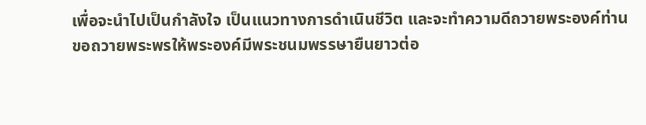เพื่อจะนำไปเป็นกำลังใจ เป็นแนวทางการดำเนินชีวิต และจะทำความดีถวายพระองค์ท่าน ขอถวายพระพรให้พระองค์มีพระชนมพรรษายืนยาวต่อ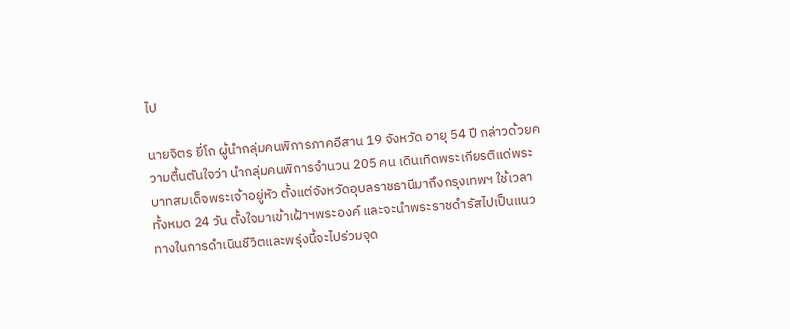ไป

นายจิตร ยี่โถ ผู้นำกลุ่มคนพิการภาคอีสาน 19 จังหวัด อายุ 54 ปี กล่าวด้วยความตื้นตันใจว่า นำกลุ่มคนพิการจำนวน 205 คน เดินเทิดพระเกียรติแด่พระบาทสมเด็จพระเจ้าอยู่หัว ตั้งแต่จังหวัดอุบลราชธานีมาถึงกรุงเทพฯ ใช้เวลาทั้งหมด 24 วัน ตั้งใจมาเข้าเฝ้าฯพระองค์ และจะนำพระราชดำรัสไปเป็นแนวทางในการดำเนินชีวิตและพรุ่งนี้จะไปร่วมจุด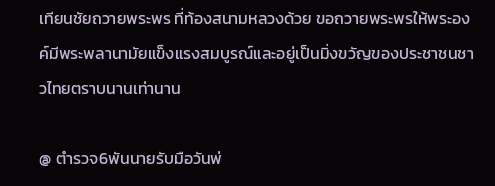เทียนชัยถวายพระพร ที่ท้องสนามหลวงด้วย ขอถวายพระพรให้พระองค์มีพระพลานามัยแข็งแรงสมบูรณ์และอยู่เป็นมิ่งขวัญของประชาชนชาวไทยตราบนานเท่านาน

@ ตำรวจ6พันนายรับมือวันพ่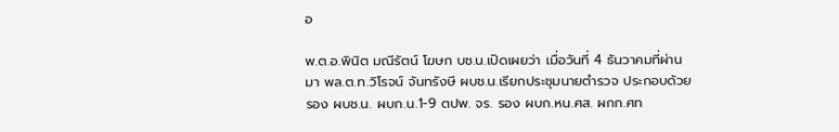อ

พ.ต.อ.พินิต มณีรัตน์ โฆษก บช.น.เปิดเผยว่า เมื่อวันที่ 4 ธันวาคมที่ผ่านมา พล.ต.ท.วิโรจน์ จันทรังษี ผบช.น.เรียกประชุมนายตำรวจ ประกอบด้วย รอง ผบช.น. ผบก.น.1-9 ตปพ. จร. รอง ผบก.หน.ศส. ผกก.ศท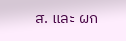ส. และ ผก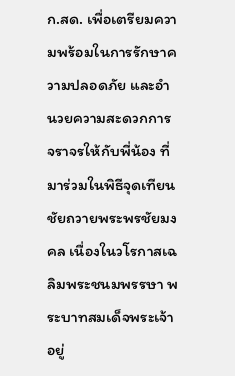ก.สด. เพื่อเตรียมความพร้อมในการรักษาความปลอดภัย และอำนวยความสะดวกการจราจรให้กับพี่น้อง ที่มาร่วมในพิธีจุดเทียนชัยถวายพระพรชัยมงคล เนื่องในวโรกาสเฉลิมพระชนมพรรษา พระบาทสมเด็จพระเจ้าอยู่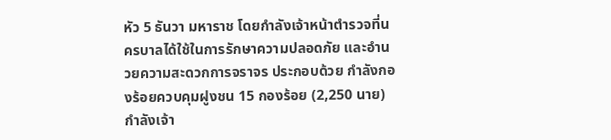หัว 5 ธันวา มหาราช โดยกำลังเจ้าหน้าตำรวจที่นครบาลได้ใช้ในการรักษาความปลอดภัย และอำนวยความสะดวกการจราจร ประกอบด้วย กำลังกองร้อยควบคุมฝูงชน 15 กองร้อย (2,250 นาย) กำลังเจ้า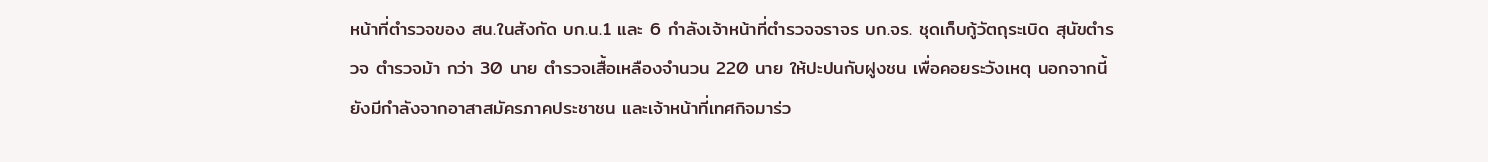หน้าที่ตำรวจของ สน.ในสังกัด บก.น.1 และ 6 กำลังเจ้าหน้าที่ตำรวจจราจร บก.จร. ชุดเก็บกู้วัตถุระเบิด สุนัขตำรวจ ตำรวจม้า กว่า 30 นาย ตำรวจเสื้อเหลืองจำนวน 220 นาย ให้ปะปนกับฝูงชน เพื่อคอยระวังเหตุ นอกจากนี้ยังมีกำลังจากอาสาสมัครภาคประชาชน และเจ้าหน้าที่เทศกิจมาร่ว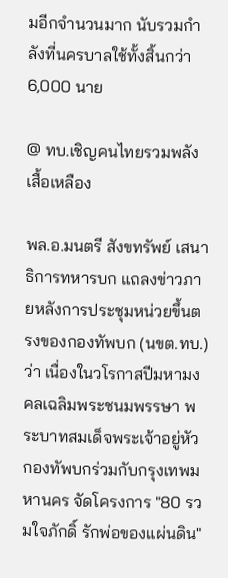มอีกจำนวนมาก นับรวมกำลังที่นครบาลใช้ทั้งสิ้นกว่า 6,000 นาย

@ ทบ.เชิญคนไทยรวมพลังเสื้อเหลือง

พล.อ.มนตรี สังขทรัพย์ เสนาธิการทหารบก แถลงข่าวภายหลังการประชุมหน่วยขึ้นตรงของกองทัพบก (นขต.ทบ.) ว่า เนื่องในวโรกาสปีมหามงคลเฉลิมพระชนมพรรษา พระบาทสมเด็จพระเจ้าอยู่หัว กองทัพบกร่วมกับกรุงเทพมหานคร จัดโครงการ "80 รวมใจภักดิ์ รักพ่อของแผ่นดิน"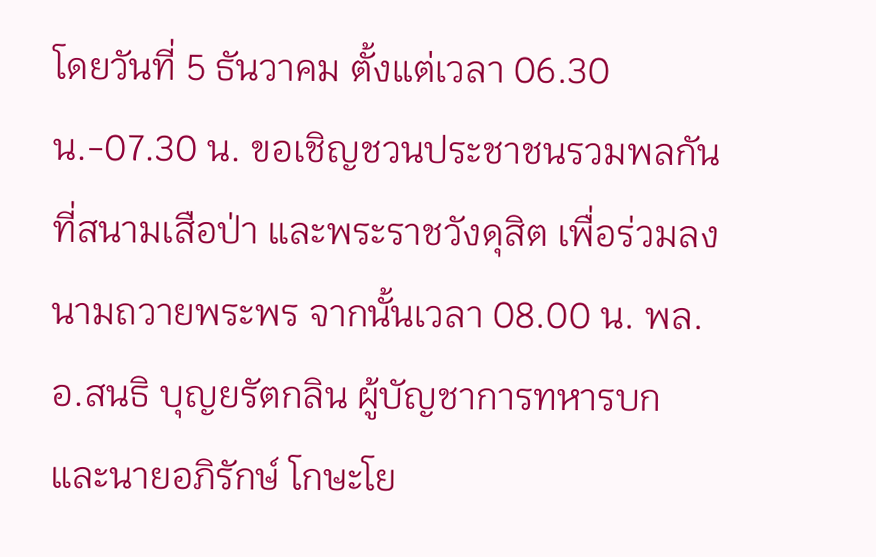โดยวันที่ 5 ธันวาคม ตั้งแต่เวลา 06.30 น.-07.30 น. ขอเชิญชวนประชาชนรวมพลกัน ที่สนามเสือป่า และพระราชวังดุสิต เพื่อร่วมลงนามถวายพระพร จากนั้นเวลา 08.00 น. พล.อ.สนธิ บุญยรัตกลิน ผู้บัญชาการทหารบก และนายอภิรักษ์ โกษะโย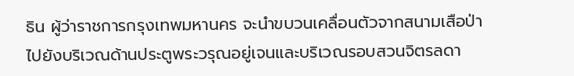ธิน ผู้ว่าราชการกรุงเทพมหานคร จะนำขบวนเคลื่อนตัวจากสนามเสือป่า ไปยังบริเวณด้านประตูพระวรุณอยู่เจนและบริเวณรอบสวนจิตรลดา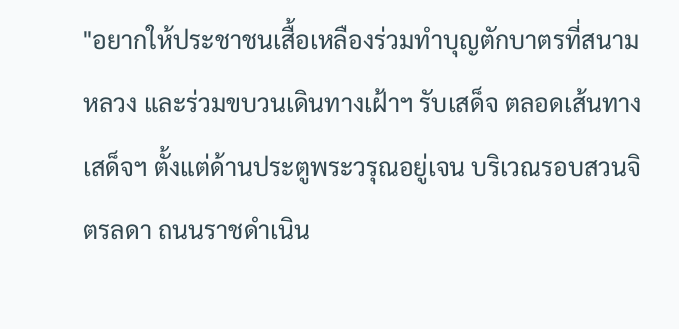"อยากให้ประชาชนเสื้อเหลืองร่วมทำบุญตักบาตรที่สนามหลวง และร่วมขบวนเดินทางเฝ้าฯ รับเสด็จ ตลอดเส้นทางเสด็จฯ ตั้งแต่ด้านประตูพระวรุณอยู่เจน บริเวณรอบสวนจิตรลดา ถนนราชดำเนิน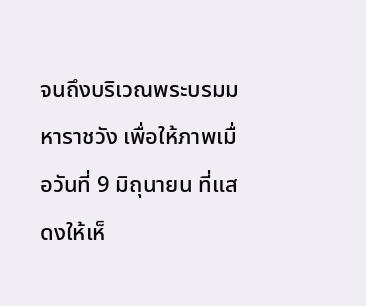จนถึงบริเวณพระบรมมหาราชวัง เพื่อให้ภาพเมื่อวันที่ 9 มิถุนายน ที่แสดงให้เห็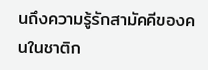นถึงความรู้รักสามัคคีของคนในชาติก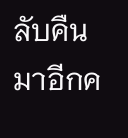ลับคืนมาอีกค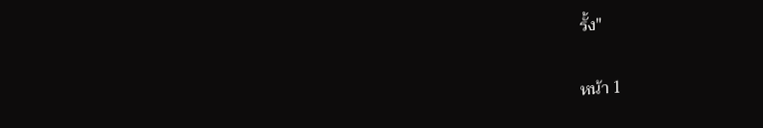รั้ง"

หน้า 1